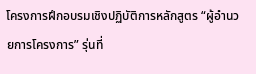โครงการฝึกอบรมเชิงปฏิบัติการหลักสูตร “ผู้อำนวยการโครงการ” รุ่นที่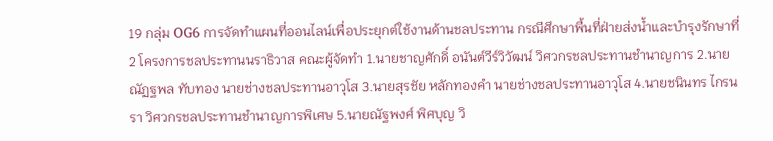19 กลุ่ม OG6 การจัดทำแผนที่ออนไลน์เพื่อประยุกต์ใช้งานด้านชลประทาน กรณีศึกษาพื้นที่ฝ่ายส่งน้ำและบำรุงรักษาที่ 2 โครงการชลประทานนราธิวาส คณะผู้จัดทำ 1.นายชาญศักดิ์ อนันต์วีร์วิวัฒน์ วิศวกรชลประทานชำนาญการ 2.นายณัฏฐพล ทับทอง นายช่างชลประทานอาวุโส 3.นายสุรชัย หลักทองคำ นายช่างชลประทานอาวุโส 4.นายชนินทร ไกรนรา วิศวกรชลประทานชำนาญการพิเศษ 5.นายณัฐพงศ์ พิศบุญ วิ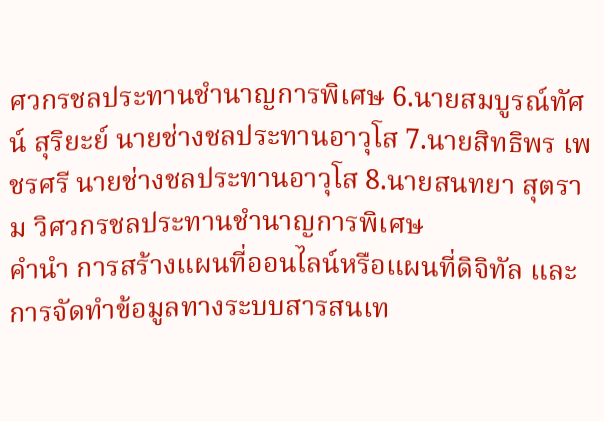ศวกรชลประทานชำนาญการพิเศษ 6.นายสมบูรณ์ทัศน์ สุริยะย์ นายช่างชลประทานอาวุโส 7.นายสิทธิพร เพชรศรี นายช่างชลประทานอาวุโส 8.นายสนทยา สุตราม วิศวกรชลประทานชำนาญการพิเศษ
คำนำ การสร้างแผนที่ออนไลน์หรือแผนที่ดิจิทัล และการจัดทำข้อมูลทางระบบสารสนเท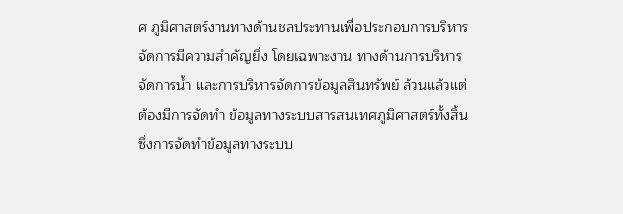ศ ภูมิศาสตร์งานทางด้านชลประทานเพื่อประกอบการบริหารจัดการมีความสำคัญยิ่ง โดยเฉพาะงาน ทางด้านการบริหารจัดการน้ำ และการบริหารจัดการข้อมูลสินทรัพย์ ล้วนแล้วแต่ต้องมีการจัดทำ ข้อมูลทางระบบสารสนเทศภูมิศาสตร์ทั้งสิ้น ซึ่งการจัดทำข้อมูลทางระบบ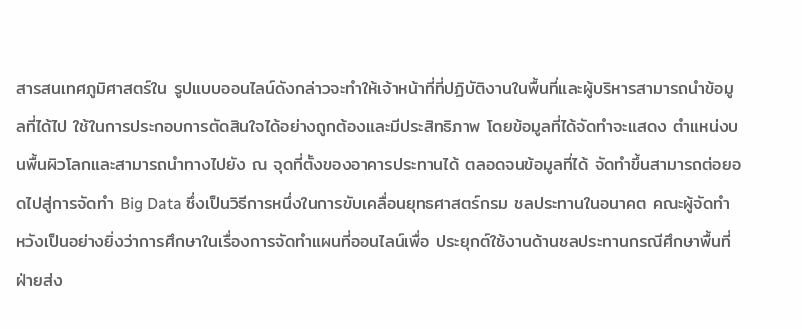สารสนเทศภูมิศาสตร์ใน รูปแบบออนไลน์ดังกล่าวจะทำให้เจ้าหน้าที่ที่ปฏิบัติงานในพื้นที่และผู้บริหารสามารถนำข้อมูลที่ได้ไป ใช้ในการประกอบการตัดสินใจได้อย่างถูกต้องและมีประสิทธิภาพ โดยข้อมูลที่ได้จัดทำจะแสดง ตำแหน่งบนพื้นผิวโลกและสามารถนำทางไปยัง ณ จุดที่ตั้งของอาคารประทานได้ ตลอดจนข้อมูลที่ได้ จัดทำขึ้นสามารถต่อยอดไปสู่การจัดทำ Big Data ซึ่งเป็นวิธีการหนึ่งในการขับเคลื่อนยุทธศาสตร์กรม ชลประทานในอนาคต คณะผู้จัดทำหวังเป็นอย่างยิ่งว่าการศึกษาในเรื่องการจัดทำแผนที่ออนไลน์เพื่อ ประยุกต์ใช้งานด้านชลประทานกรณีศึกษาพื้นที่ฝ่ายส่ง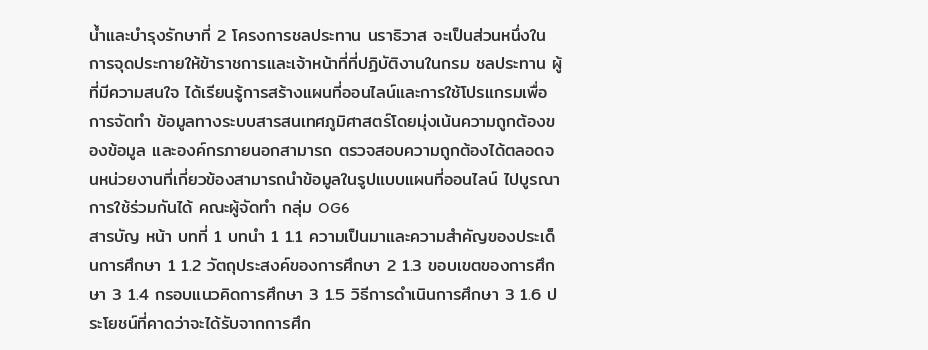น้ำและบำรุงรักษาที่ 2 โครงการชลประทาน นราธิวาส จะเป็นส่วนหนึ่งในการจุดประกายให้ข้าราชการและเจ้าหน้าที่ที่ปฏิบัติงานในกรม ชลประทาน ผู้ที่มีความสนใจ ได้เรียนรู้การสร้างแผนที่ออนไลน์และการใช้โปรแกรมเพื่อการจัดทำ ข้อมูลทางระบบสารสนเทศภูมิศาสตร์โดยมุ่งเน้นความถูกต้องของข้อมูล และองค์กรภายนอกสามารถ ตรวจสอบความถูกต้องได้ตลอดจนหน่วยงานที่เกี่ยวข้องสามารถนำข้อมูลในรูปแบบแผนที่ออนไลน์ ไปบูรณาการใช้ร่วมกันได้ คณะผู้จัดทำ กลุ่ม OG6
สารบัญ หน้า บทที่ 1 บทนำ 1 1.1 ความเป็นมาและความสำคัญของประเด็นการศึกษา 1 1.2 วัตถุประสงค์ของการศึกษา 2 1.3 ขอบเขตของการศึกษา 3 1.4 กรอบแนวคิดการศึกษา 3 1.5 วิธีการดำเนินการศึกษา 3 1.6 ประโยชน์ที่คาดว่าจะได้รับจากการศึก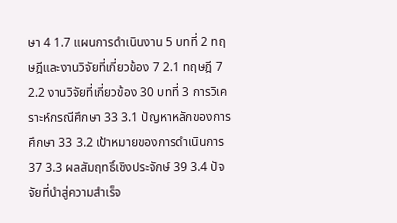ษา 4 1.7 แผนการดำเนินงาน 5 บทที่ 2 ทฤษฎีและงานวิจัยที่เกี่ยวข้อง 7 2.1 ทฤษฎี 7 2.2 งานวิจัยที่เกี่ยวข้อง 30 บทที่ 3 การวิเคราะห์กรณีศึกษา 33 3.1 ปัญหาหลักของการศึกษา 33 3.2 เป้าหมายของการดำเนินการ 37 3.3 ผลสัมฤทธิ์เชิงประจักษ์ 39 3.4 ปัจจัยที่นำสู่ความสำเร็จ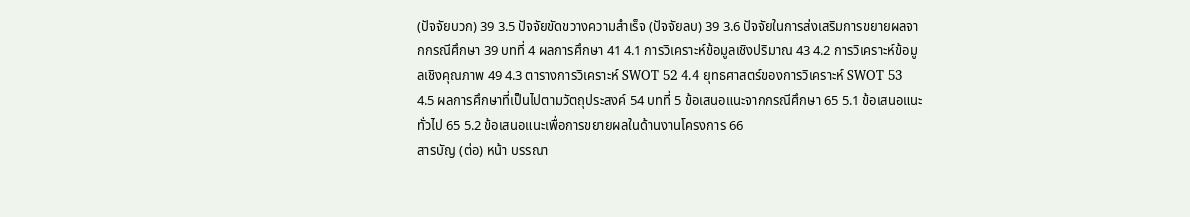(ปัจจัยบวก) 39 3.5 ปัจจัยขัดขวางความสำเร็จ (ปัจจัยลบ) 39 3.6 ปัจจัยในการส่งเสริมการขยายผลจากกรณีศึกษา 39 บทที่ 4 ผลการศึกษา 41 4.1 การวิเคราะห์ข้อมูลเชิงปริมาณ 43 4.2 การวิเคราะห์ข้อมูลเชิงคุณภาพ 49 4.3 ตารางการวิเคราะห์ SWOT 52 4.4 ยุทธศาสตร์ของการวิเคราะห์ SWOT 53 4.5 ผลการศึกษาที่เป็นไปตามวัตถุประสงค์ 54 บทที่ 5 ข้อเสนอแนะจากกรณีศึกษา 65 5.1 ข้อเสนอแนะทั่วไป 65 5.2 ข้อเสนอแนะเพื่อการขยายผลในด้านงานโครงการ 66
สารบัญ (ต่อ) หน้า บรรณา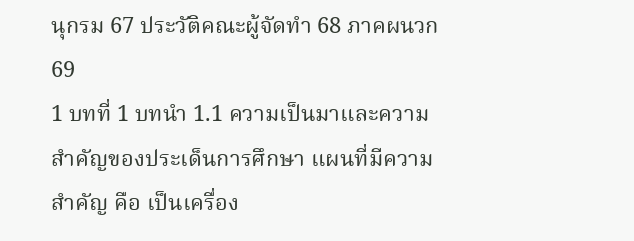นุกรม 67 ประวัติคณะผู้จัดทำ 68 ภาคผนวก 69
1 บทที่ 1 บทนำ 1.1 ความเป็นมาและความสำคัญของประเด็นการศึกษา แผนที่มีความสำคัญ คือ เป็นเครื่อง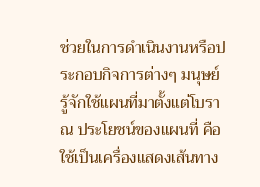ช่วยในการดำเนินงานหรือประกอบกิจการต่างๆ มนุษย์ รู้จักใช้แผนที่มาตั้งแต่โบราณ ประโยชน์ของแผนที่ คือ ใช้เป็นเครื่องแสดงเส้นทาง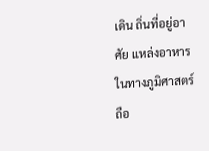เดิน ถิ่นที่อยู่อาศัย แหล่งอาหาร ในทางภูมิศาสตร์ถือ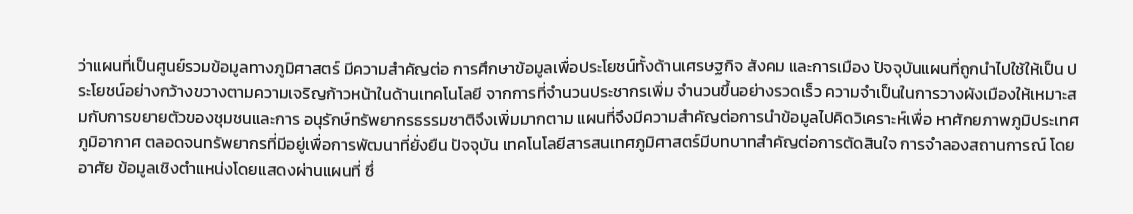ว่าแผนที่เป็นศูนย์รวมข้อมูลทางภูมิศาสตร์ มีความสำคัญต่อ การศึกษาข้อมูลเพื่อประโยชน์ทั้งด้านเศรษฐกิจ สังคม และการเมือง ปัจจุบันแผนที่ถูกนำไปใช้ให้เป็น ประโยชน์อย่างกว้างขวางตามความเจริญก้าวหน้าในด้านเทคโนโลยี จากการที่จำนวนประชากรเพิ่ม จำนวนขึ้นอย่างรวดเร็ว ความจำเป็นในการวางผังเมืองให้เหมาะสมกับการขยายตัวของชุมชนและการ อนุรักษ์ทรัพยากรธรรมชาติจึงเพิ่มมากตาม แผนที่จึงมีความสำคัญต่อการนำข้อมูลไปคิดวิเคราะห์เพื่อ หาศักยภาพภูมิประเทศ ภูมิอากาศ ตลอดจนทรัพยากรที่มีอยู่เพื่อการพัฒนาที่ยั่งยืน ปัจจุบัน เทคโนโลยีสารสนเทศภูมิศาสตร์มีบทบาทสำคัญต่อการตัดสินใจ การจำลองสถานการณ์ โดยอาศัย ข้อมูลเชิงตำแหน่งโดยแสดงผ่านแผนที่ ซึ่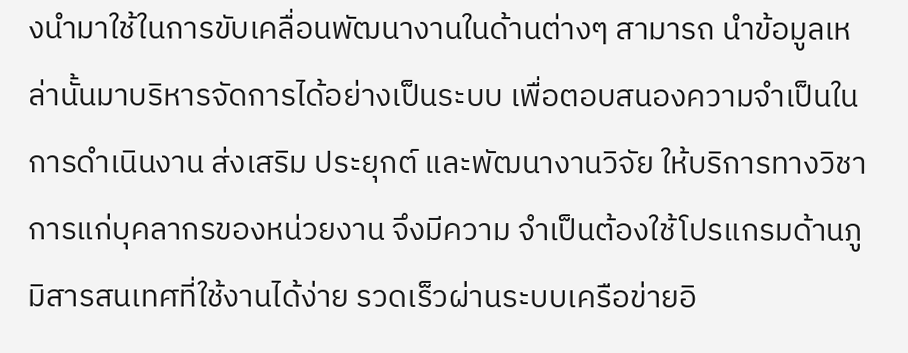งนำมาใช้ในการขับเคลื่อนพัฒนางานในด้านต่างๆ สามารถ นำข้อมูลเหล่านั้นมาบริหารจัดการได้อย่างเป็นระบบ เพื่อตอบสนองความจำเป็นในการดำเนินงาน ส่งเสริม ประยุกต์ และพัฒนางานวิจัย ให้บริการทางวิชาการแก่บุคลากรของหน่วยงาน จึงมีความ จำเป็นต้องใช้โปรแกรมด้านภูมิสารสนเทศที่ใช้งานได้ง่าย รวดเร็วผ่านระบบเครือข่ายอิ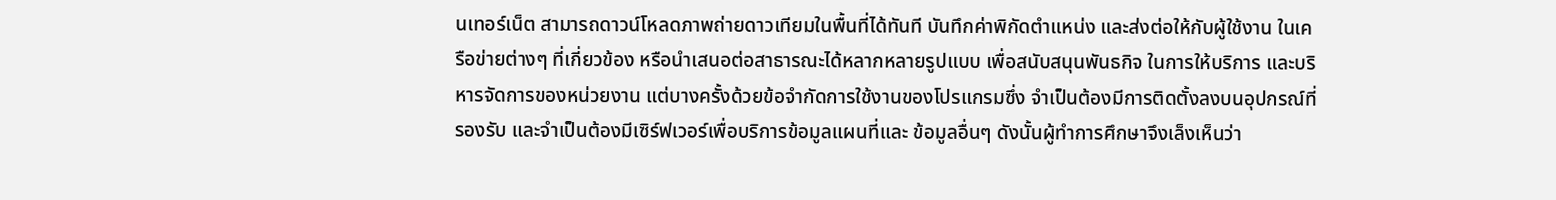นเทอร์เน็ต สามารถดาวน์โหลดภาพถ่ายดาวเทียมในพื้นที่ได้ทันที บันทึกค่าพิกัดตำแหน่ง และส่งต่อให้กับผู้ใช้งาน ในเครือข่ายต่างๆ ที่เกี่ยวข้อง หรือนำเสนอต่อสาธารณะได้หลากหลายรูปแบบ เพื่อสนับสนุนพันธกิจ ในการให้บริการ และบริหารจัดการของหน่วยงาน แต่บางครั้งด้วยข้อจำกัดการใช้งานของโปรแกรมซึ่ง จำเป็นต้องมีการติดตั้งลงบนอุปกรณ์ที่รองรับ และจำเป็นต้องมีเซิร์ฟเวอร์เพื่อบริการข้อมูลแผนที่และ ข้อมูลอื่นๆ ดังนั้นผู้ทำการศึกษาจึงเล็งเห็นว่า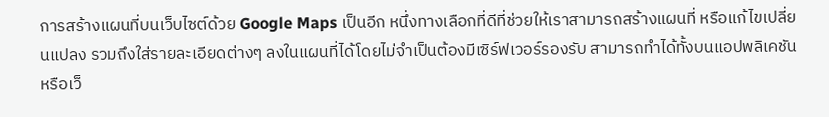การสร้างแผนที่บนเว็บไซต์ด้วย Google Maps เป็นอีก หนึ่งทางเลือกที่ดีที่ช่วยให้เราสามารถสร้างแผนที่ หรือแก้ไขเปลี่ยนแปลง รวมถึงใส่รายละเอียดต่างๆ ลงในแผนที่ได้โดยไม่จำเป็นต้องมีเซิร์ฟเวอร์รองรับ สามารถทำได้ทั้งบนแอปพลิเคชันหรือเว็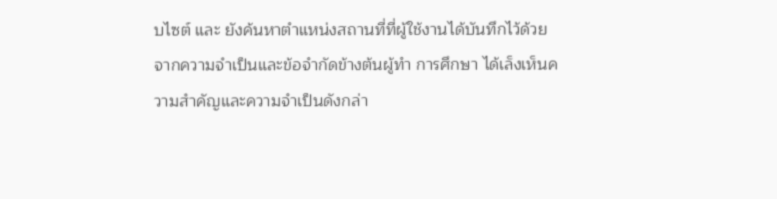บไซต์ และ ยังค้นหาตำแหน่งสถานที่ที่ผู้ใช้งานได้บันทึกไว้ด้วย จากความจำเป็นและข้อจำกัดข้างต้นผู้ทำ การศึกษา ได้เล็งเห็นความสำคัญและความจำเป็นดังกล่า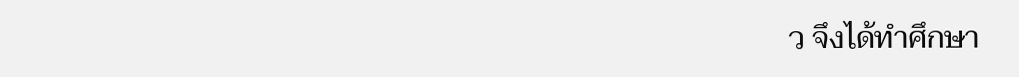ว จึงได้ทำศึกษา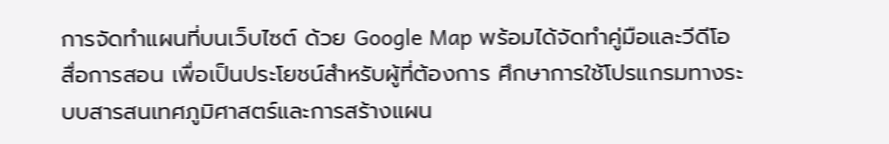การจัดทำแผนที่บนเว็บไซต์ ด้วย Google Map พร้อมได้จัดทำคู่มือและวีดีโอสื่อการสอน เพื่อเป็นประโยชน์สำหรับผู้ที่ต้องการ ศึกษาการใช้โปรแกรมทางระบบสารสนเทศภูมิศาสตร์และการสร้างแผน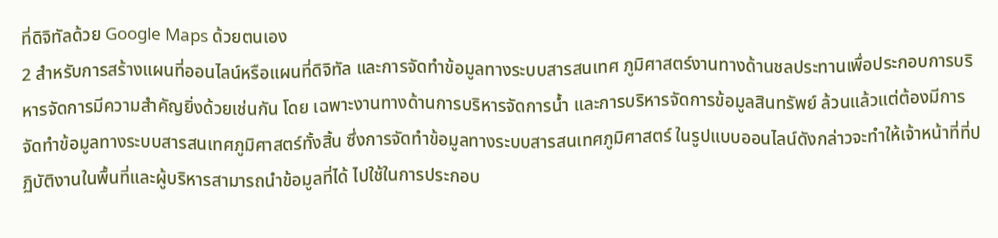ที่ดิจิทัลด้วย Google Maps ด้วยตนเอง
2 สำหรับการสร้างแผนที่ออนไลน์หรือแผนที่ดิจิทัล และการจัดทำข้อมูลทางระบบสารสนเทศ ภูมิศาสตร์งานทางด้านชลประทานเพื่อประกอบการบริหารจัดการมีความสำคัญยิ่งด้วยเช่นกัน โดย เฉพาะงานทางด้านการบริหารจัดการน้ำ และการบริหารจัดการข้อมูลสินทรัพย์ ล้วนแล้วแต่ต้องมีการ จัดทำข้อมูลทางระบบสารสนเทศภูมิศาสตร์ทั้งสิ้น ซึ่งการจัดทำข้อมูลทางระบบสารสนเทศภูมิศาสตร์ ในรูปแบบออนไลน์ดังกล่าวจะทำให้เจ้าหน้าที่ที่ปฏิบัติงานในพื้นที่และผู้บริหารสามารถนำข้อมูลที่ได้ ไปใช้ในการประกอบ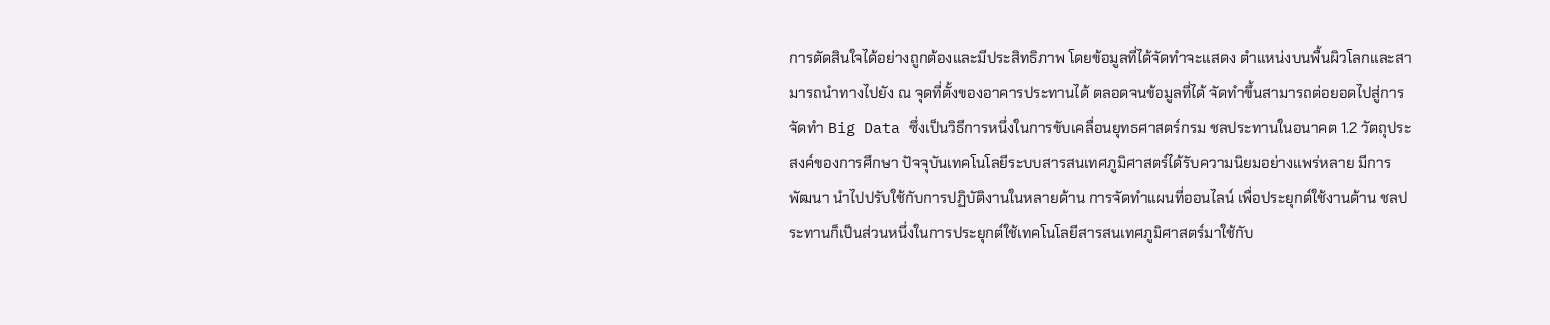การตัดสินใจได้อย่างถูกต้องและมีประสิทธิภาพ โดยข้อมูลที่ได้จัดทำจะแสดง ตำแหน่งบนพื้นผิวโลกและสามารถนำทางไปยัง ณ จุดที่ตั้งของอาคารประทานได้ ตลอดจนข้อมูลที่ได้ จัดทำขึ้นสามารถต่อยอดไปสู่การจัดทำ Big Data ซึ่งเป็นวิธีการหนึ่งในการขับเคลื่อนยุทธศาสตร์กรม ชลประทานในอนาคต 1.2 วัตถุประสงค์ของการศึกษา ปัจจุบันเทคโนโลยีระบบสารสนเทศภูมิศาสตร์ได้รับความนิยมอย่างแพร่หลาย มีการพัฒนา นำไปปรับใช้กับการปฏิบัติงานในหลายด้าน การจัดทำแผนที่ออนไลน์ เพื่อประยุกต์ใช้งานด้าน ชลประทานก็เป็นส่วนหนึ่งในการประยุกต์ใช้เทคโนโลยีสารสนเทศภูมิศาสตร์มาใช้กับ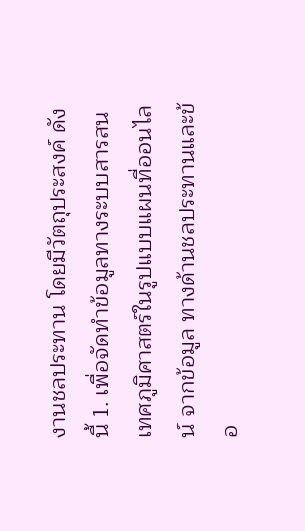งานชลประทาน โดยมีวัตถุประสงค์ ดังนี้ 1. เพื่อจัดทำข้อมูลทางระบบสารสนเทศภูมิศาสตร์ในรูปแบบแผนที่ออนไลน์ จากข้อมูล ทางด้านชลประทานและข้อ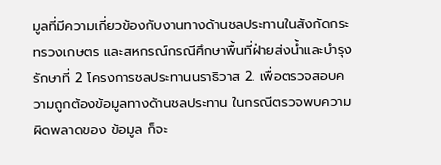มูลที่มีความเกี่ยวข้องกับงานทางด้านชลประทานในสังกัดกระทรวงเกษตร และสหกรณ์กรณีศึกษาพื้นที่ฝ่ายส่งน้ำและบำรุงรักษาที่ 2 โครงการชลประทานนราธิวาส 2. เพื่อตรวจสอบความถูกต้องข้อมูลทางด้านชลประทาน ในกรณีตรวจพบความผิดพลาดของ ข้อมูล ก็จะ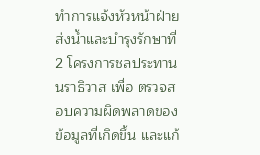ทำการแจ้งหัวหน้าฝ่ายส่งน้ำและบำรุงรักษาที่ 2 โครงการชลประทานนราธิวาส เพื่อ ตรวจสอบความผิดพลาดของข้อมูลที่เกิดขึ้น และแก้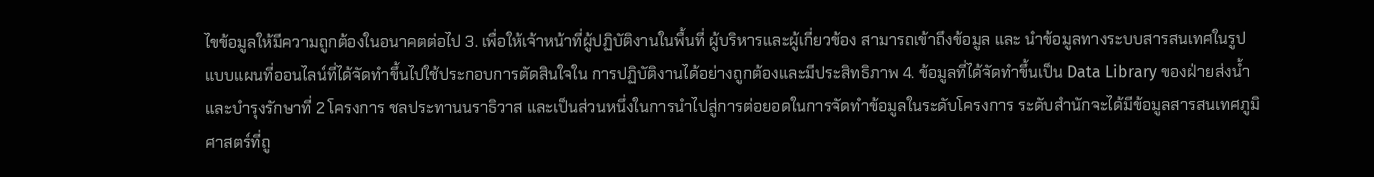ไขข้อมูลให้มีความถูกต้องในอนาคตต่อไป 3. เพื่อให้เจ้าหน้าที่ผู้ปฏิบัติงานในพื้นที่ ผู้บริหารและผู้เกี่ยวข้อง สามารถเข้าถึงข้อมูล และ นำข้อมูลทางระบบสารสนเทศในรูปแบบแผนที่ออนไลน์ที่ได้จัดทำขึ้นไปใช้ประกอบการตัดสินใจใน การปฏิบัติงานได้อย่างถูกต้องและมีประสิทธิภาพ 4. ข้อมูลที่ได้จัดทำขึ้นเป็น Data Library ของฝ่ายส่งน้ำและบำรุงรักษาที่ 2 โครงการ ชลประทานนราธิวาส และเป็นส่วนหนึ่งในการนำไปสู่การต่อยอดในการจัดทำข้อมูลในระดับโครงการ ระดับสำนักจะได้มีข้อมูลสารสนเทศภูมิศาสตร์ที่ถู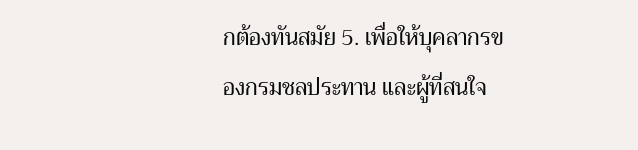กต้องทันสมัย 5. เพื่อให้บุคลากรของกรมชลประทาน และผู้ที่สนใจ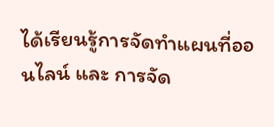ได้เรียนรู้การจัดทำแผนที่ออนไลน์ และ การจัด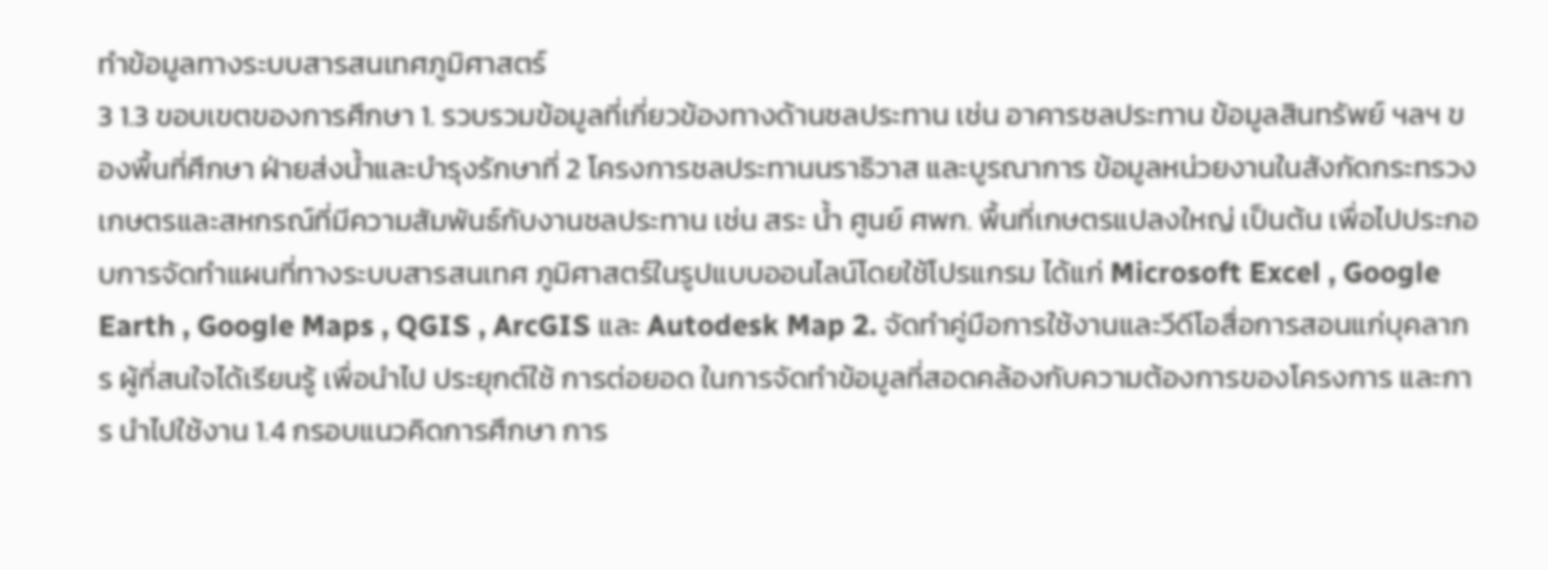ทำข้อมูลทางระบบสารสนเทศภูมิศาสตร์
3 1.3 ขอบเขตของการศึกษา 1. รวบรวมข้อมูลที่เกี่ยวข้องทางด้านชลประทาน เช่น อาคารชลประทาน ข้อมูลสินทรัพย์ ฯลฯ ของพื้นที่ศึกษา ฝ่ายส่งน้ำและบำรุงรักษาที่ 2 โครงการชลประทานนราธิวาส และบูรณาการ ข้อมูลหน่วยงานในสังกัดกระทรวงเกษตรและสหกรณ์ที่มีความสัมพันธ์กับงานชลประทาน เช่น สระ น้ำ ศูนย์ ศพก. พื้นที่เกษตรแปลงใหญ่ เป็นต้น เพื่อไปประกอบการจัดทำแผนที่ทางระบบสารสนเทศ ภูมิศาสตร์ในรูปแบบออนไลน์โดยใช้โปรแกรม ได้แก่ Microsoft Excel , Google Earth , Google Maps , QGIS , ArcGIS และ Autodesk Map 2. จัดทำคู่มือการใช้งานและวีดีโอสื่อการสอนแก่บุคลากร ผู้ที่สนใจได้เรียนรู้ เพื่อนำไป ประยุกต์ใช้ การต่อยอด ในการจัดทำข้อมูลที่สอดคล้องกับความต้องการของโครงการ และการ นำไปใช้งาน 1.4 กรอบแนวคิดการศึกษา การ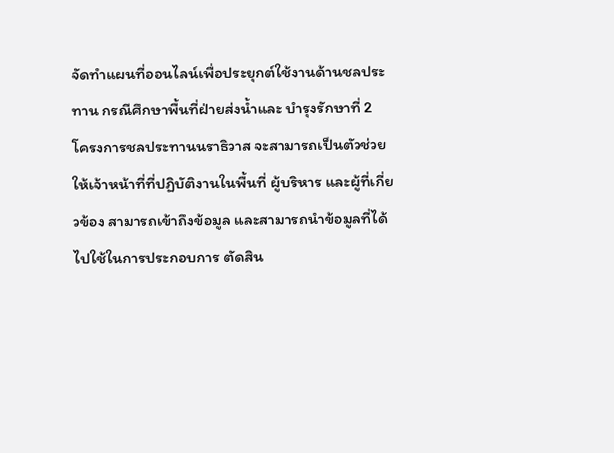จัดทำแผนที่ออนไลน์เพื่อประยุกต์ใช้งานด้านชลประทาน กรณีศึกษาพื้นที่ฝ่ายส่งน้ำและ บำรุงรักษาที่ 2 โครงการชลประทานนราธิวาส จะสามารถเป็นตัวช่วยให้เจ้าหน้าที่ที่ปฏิบัติงานในพื้นที่ ผู้บริหาร และผู้ที่เกี่ยวข้อง สามารถเข้าถึงข้อมูล และสามารถนำข้อมูลที่ได้ไปใช้ในการประกอบการ ตัดสิน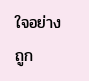ใจอย่างถูก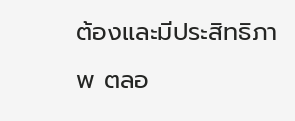ต้องและมีประสิทธิภาพ ตลอ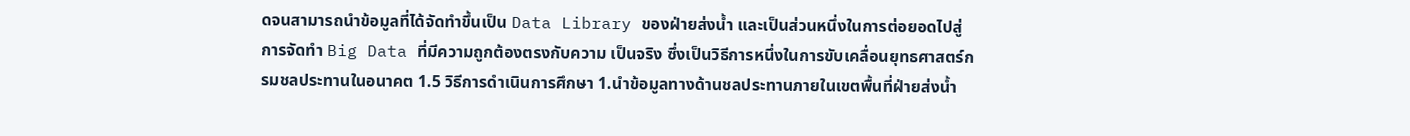ดจนสามารถนำข้อมูลที่ได้จัดทำขึ้นเป็น Data Library ของฝ่ายส่งน้ำ และเป็นส่วนหนึ่งในการต่อยอดไปสู่การจัดทำ Big Data ที่มีความถูกต้องตรงกับความ เป็นจริง ซึ่งเป็นวิธีการหนึ่งในการขับเคลื่อนยุทธศาสตร์กรมชลประทานในอนาคต 1.5 วิธีการดำเนินการศึกษา 1.นำข้อมูลทางด้านชลประทานภายในเขตพื้นที่ฝ่ายส่งน้ำ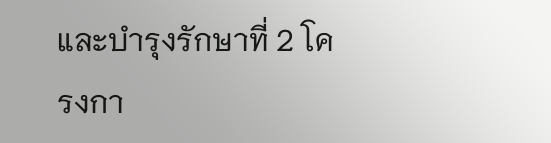และบำรุงรักษาที่ 2 โครงกา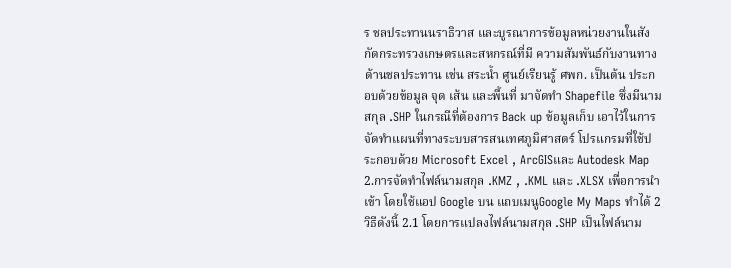ร ชลประทานนราธิวาส และบูรณาการข้อมูลหน่วยงานในสังกัดกระทรวงเกษตรและสหกรณ์ที่มี ความสัมพันธ์กับงานทางด้านชลประทาน เช่น สระน้ำ ศูนย์เรียนรู้ ศพก. เป็นต้น ประกอบด้วยข้อมูล จุด เส้น และพื้นที่ มาจัดทำ Shapefile ซึ่งมีนามสกุล .SHP ในกรณีที่ต้องการ Back up ข้อมูลเก็บ เอาไว้ในการจัดทำแผนที่ทางระบบสารสนเทศภูมิศาสตร์ โปรแกรมที่ใช้ประกอบด้วย Microsoft Excel , ArcGISและ Autodesk Map 2.การจัดทำไฟล์นามสกุล .KMZ , .KML และ .XLSX เพื่อการนำเข้า โดยใช้แอป Google บน แถบเมนูGoogle My Maps ทำได้ 2 วิธีดังนี้ 2.1 โดยการแปลงไฟล์นามสกุล .SHP เป็นไฟล์นาม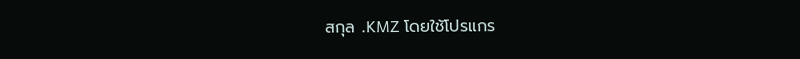สกุล .KMZ โดยใช้โปรแกร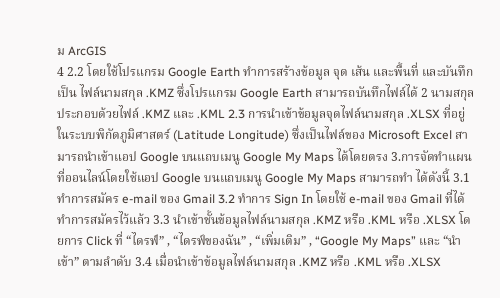ม ArcGIS
4 2.2 โดยใช้โปรแกรม Google Earth ทำการสร้างข้อมูล จุด เส้น และพื้นที่ และบันทึกเป็น ไฟล์นามสกุล .KMZ ซึ่งโปรแกรม Google Earth สามารถบันทึกไฟล์ได้ 2 นามสกุล ประกอบด้วยไฟล์ .KMZ และ .KML 2.3 การนำเข้าข้อมูลจุดไฟล์นามสกุล .XLSX ที่อยู่ในระบบพิกัดภูมิศาสตร์ (Latitude Longitude) ซึ่งเป็นไฟล์ของ Microsoft Excel สามารถนำเข้าแอป Google บนแถบเมนู Google My Maps ได้โดยตรง 3.การจัดทำแผนที่ออนไลน์โดยใช้แอป Google บนแถบเมนู Google My Maps สามารถทำ ได้ดังนี้ 3.1 ทำการสมัคร e-mail ของ Gmail 3.2 ทำการ Sign In โดยใช้ e-mail ของ Gmail ที่ได้ทำการสมัครไว้แล้ว 3.3 นำเข้าชั้นข้อมูลไฟล์นามสกุล .KMZ หรือ .KML หรือ .XLSX โดยการ Click ที่ “ไดรฟ์” , “ไดรฟ์ของฉัน” , “เพิ่มเติม” , “Google My Maps” และ “นำเข้า” ตามลำดับ 3.4 เมื่อนำเข้าข้อมูลไฟล์นามสกุล .KMZ หรือ .KML หรือ .XLSX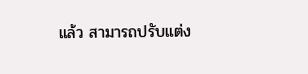แล้ว สามารถปรับแต่ง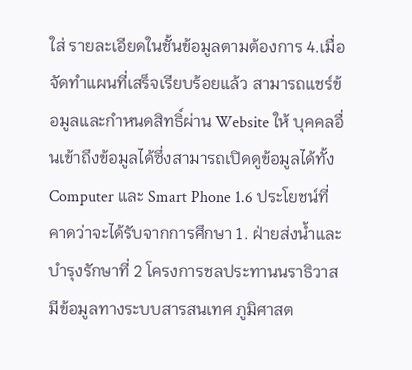ใส่ รายละเอียดในชั้นข้อมูลตามต้องการ 4.เมื่อจัดทำแผนที่เสร็จเรียบร้อยแล้ว สามารถแชร์ข้อมูลและกำหนดสิทธิ์ผ่าน Website ให้ บุคคลอื่นเข้าถึงข้อมูลได้ซึ่งสามารถเปิดดูข้อมูลได้ทั้ง Computer และ Smart Phone 1.6 ประโยชน์ที่คาดว่าจะได้รับจากการศึกษา 1. ฝ่ายส่งน้ำและบำรุงรักษาที่ 2 โครงการชลประทานนราธิวาส มีข้อมูลทางระบบสารสนเทศ ภูมิศาสต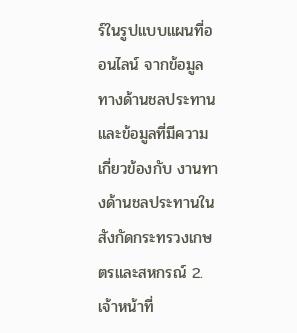ร์ในรูปแบบแผนที่ออนไลน์ จากข้อมูลทางด้านชลประทานและข้อมูลที่มีความเกี่ยวข้องกับ งานทางด้านชลประทานในสังกัดกระทรวงเกษตรและสหกรณ์ 2. เจ้าหน้าที่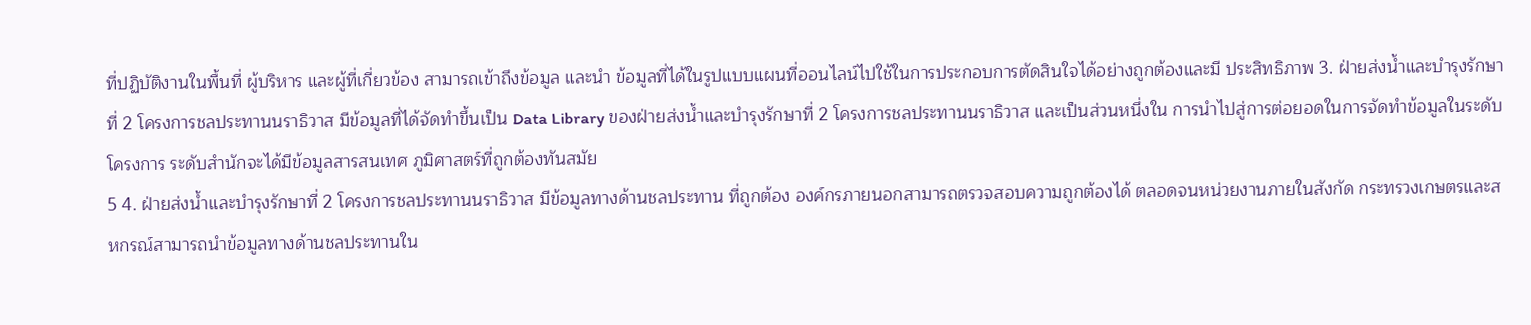ที่ปฏิบัติงานในพื้นที่ ผู้บริหาร และผู้ที่เกี่ยวข้อง สามารถเข้าถึงข้อมูล และนำ ข้อมูลที่ได้ในรูปแบบแผนที่ออนไลน์ไปใช้ในการประกอบการตัดสินใจได้อย่างถูกต้องและมี ประสิทธิภาพ 3. ฝ่ายส่งน้ำและบำรุงรักษาที่ 2 โครงการชลประทานนราธิวาส มีข้อมูลที่ได้จัดทำขึ้นเป็น Data Library ของฝ่ายส่งน้ำและบำรุงรักษาที่ 2 โครงการชลประทานนราธิวาส และเป็นส่วนหนึ่งใน การนำไปสู่การต่อยอดในการจัดทำข้อมูลในระดับโครงการ ระดับสำนักจะได้มีข้อมูลสารสนเทศ ภูมิศาสตร์ที่ถูกต้องทันสมัย
5 4. ฝ่ายส่งน้ำและบำรุงรักษาที่ 2 โครงการชลประทานนราธิวาส มีข้อมูลทางด้านชลประทาน ที่ถูกต้อง องค์กรภายนอกสามารถตรวจสอบความถูกต้องได้ ตลอดจนหน่วยงานภายในสังกัด กระทรวงเกษตรและสหกรณ์สามารถนำข้อมูลทางด้านชลประทานใน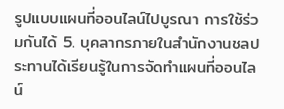รูปแบบแผนที่ออนไลน์ไปบูรณา การใช้ร่วมกันได้ 5. บุคลากรภายในสำนักงานชลประทานได้เรียนรู้ในการจัดทำแผนที่ออนไลน์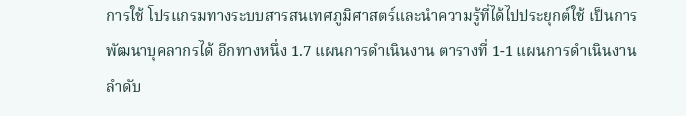การใช้ โปรแกรมทางระบบสารสนเทศภูมิศาสตร์และนำความรู้ที่ได้ไปประยุกต์ใช้ เป็นการพัฒนาบุคลากรได้ อีกทางหนึ่ง 1.7 แผนการดำเนินงาน ตารางที่ 1-1 แผนการดำเนินงาน ลำดับ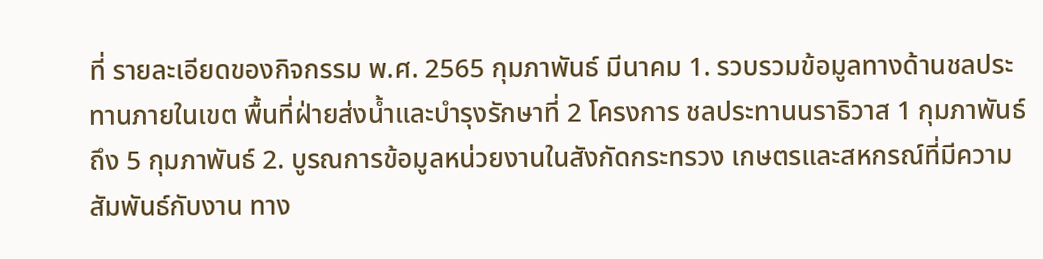ที่ รายละเอียดของกิจกรรม พ.ศ. 2565 กุมภาพันธ์ มีนาคม 1. รวบรวมข้อมูลทางด้านชลประทานภายในเขต พื้นที่ฝ่ายส่งน้ำและบำรุงรักษาที่ 2 โครงการ ชลประทานนราธิวาส 1 กุมภาพันธ์ถึง 5 กุมภาพันธ์ 2. บูรณการข้อมูลหน่วยงานในสังกัดกระทรวง เกษตรและสหกรณ์ที่มีความสัมพันธ์กับงาน ทาง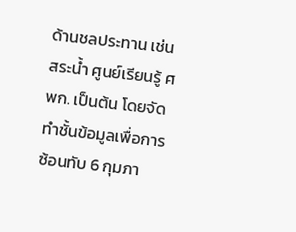ด้านชลประทาน เช่น สระน้ำ ศูนย์เรียนรู้ ศพก. เป็นต้น โดยจัดทำชั้นข้อมูลเพื่อการ ซ้อนทับ 6 กุมภา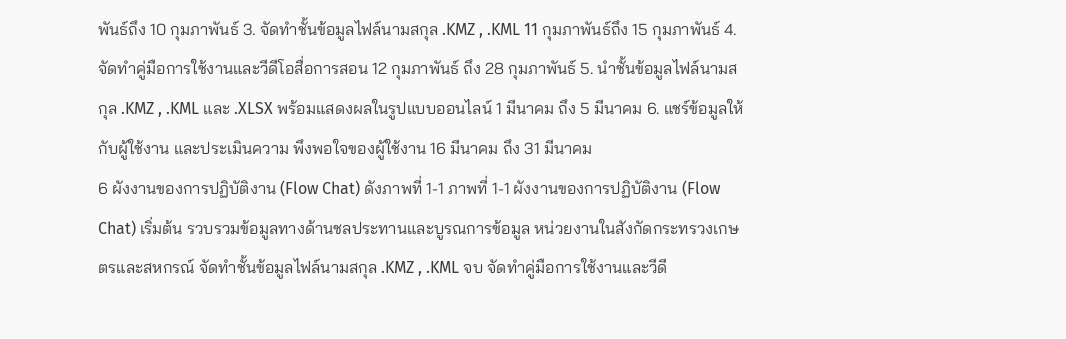พันธ์ถึง 10 กุมภาพันธ์ 3. จัดทำชั้นข้อมูลไฟล์นามสกุล .KMZ , .KML 11 กุมภาพันธ์ถึง 15 กุมภาพันธ์ 4. จัดทำคู่มือการใช้งานและวีดีโอสื่อการสอน 12 กุมภาพันธ์ ถึง 28 กุมภาพันธ์ 5. นำชั้นข้อมูลไฟล์นามสกุล .KMZ , .KML และ .XLSX พร้อมแสดงผลในรูปแบบออนไลน์ 1 มีนาคม ถึง 5 มีนาคม 6. แชร์ข้อมูลให้กับผู้ใช้งาน และประเมินความ พึงพอใจของผู้ใช้งาน 16 มีนาคม ถึง 31 มีนาคม
6 ผังงานของการปฏิบัติงาน (Flow Chat) ดังภาพที่ 1-1 ภาพที่ 1-1 ผังงานของการปฏิบัติงาน (Flow Chat) เริ่มต้น รวบรวมข้อมูลทางด้านชลประทานและบูรณการข้อมูล หน่วยงานในสังกัดกระทรวงเกษตรและสหกรณ์ จัดทำชั้นข้อมูลไฟล์นามสกุล .KMZ , .KML จบ จัดทำคู่มือการใช้งานและวีดี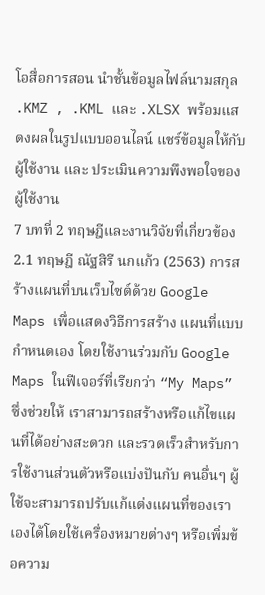โอสื่อการสอน นำชั้นข้อมูลไฟล์นามสกุล .KMZ , .KML และ .XLSX พร้อมแสดงผลในรูปแบบออนไลน์ แชร์ข้อมูลให้กับผู้ใช้งาน และ ประเมินความพึงพอใจของผู้ใช้งาน
7 บทที่ 2 ทฤษฎีและงานวิจัยที่เกี่ยวข้อง 2.1 ทฤษฎี ณัฐสิรี นกแก้ว (2563) การสร้างแผนที่บนเว็บไซต์ด้วย Google Maps เพื่อแสดงวิธีการสร้าง แผนที่แบบกำหนดเอง โดยใช้งานร่วมกับ Google Maps ในฟีเจอร์ที่เรียกว่า “My Maps” ซึ่งช่วยให้ เราสามารถสร้างหรือแก้ไขแผนที่ได้อย่างสะดวก และรวดเร็วสำหรับการใช้งานส่วนตัวหรือแบ่งปันกับ คนอื่นๆ ผู้ใช้จะสามารถปรับแก้แต่งแผนที่ของเราเองได้โดยใช้เครื่องหมายต่างๆ หรือเพิ่มข้อความ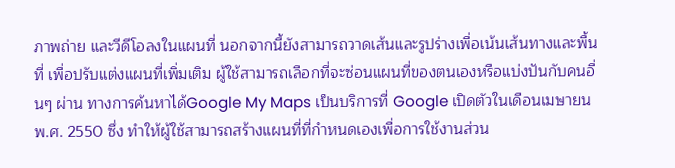ภาพถ่าย และวีดีโอลงในแผนที่ นอกจากนี้ยังสามารถวาดเส้นและรูปร่างเพื่อเน้นเส้นทางและพื้นที่ เพื่อปรับแต่งแผนที่เพิ่มเติม ผู้ใช้สามารถเลือกที่จะซ่อนแผนที่ของตนเองหรือแบ่งปันกับคนอื่นๆ ผ่าน ทางการค้นหาได้Google My Maps เป็นบริการที่ Google เปิดตัวในเดือนเมษายน พ.ศ. 2550 ซึ่ง ทำให้ผู้ใช้สามารถสร้างแผนที่ที่กำหนดเองเพื่อการใช้งานส่วน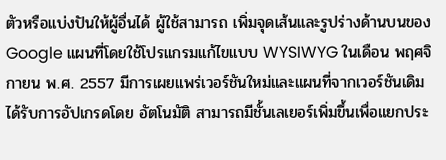ตัวหรือแบ่งปันให้ผู้อื่นได้ ผู้ใช้สามารถ เพิ่มจุดเส้นและรูปร่างด้านบนของ Google แผนที่โดยใช้โปรแกรมแก้ไขแบบ WYSIWYG ในเดือน พฤศจิกายน พ.ศ. 2557 มีการเผยแพร่เวอร์ชันใหม่และแผนที่จากเวอร์ชันเดิมได้รับการอัปเกรดโดย อัตโนมัติ สามารถมีชั้นเลเยอร์เพิ่มขึ้นเพื่อแยกประ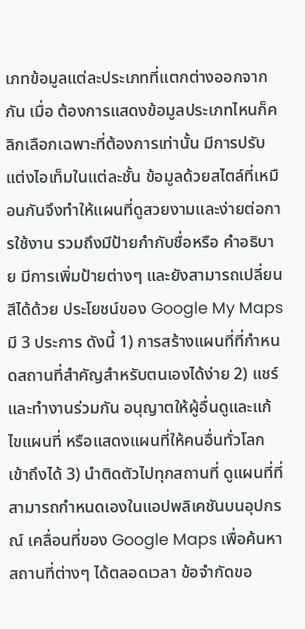เภทข้อมูลแต่ละประเภทที่แตกต่างออกจากกัน เมื่อ ต้องการแสดงข้อมูลประเภทไหนก็คลิกเลือกเฉพาะที่ต้องการเท่านั้น มีการปรับแต่งไอเท็มในแต่ละชั้น ข้อมูลด้วยสไตล์ที่เหมือนกันจึงทำให้แผนที่ดูสวยงามและง่ายต่อการใช้งาน รวมถึงมีป้ายกำกับชื่อหรือ คำอธิบาย มีการเพิ่มป้ายต่างๆ และยังสามารถเปลี่ยนสีได้ด้วย ประโยชน์ของ Google My Maps มี 3 ประการ ดังนี้ 1) การสร้างแผนที่ที่กำหนดสถานที่สำคัญสำหรับตนเองได้ง่าย 2) แชร์และทำงานร่วมกัน อนุญาตให้ผู้อื่นดูและแก้ไขแผนที่ หรือแสดงแผนที่ให้คนอื่นทั่วโลก เข้าถึงได้ 3) นำติดตัวไปทุกสถานที่ ดูแผนที่ที่สามารถกำหนดเองในแอปพลิเคชันบนอุปกรณ์ เคลื่อนที่ของ Google Maps เพื่อค้นหาสถานที่ต่างๆ ได้ตลอดเวลา ข้อจำกัดขอ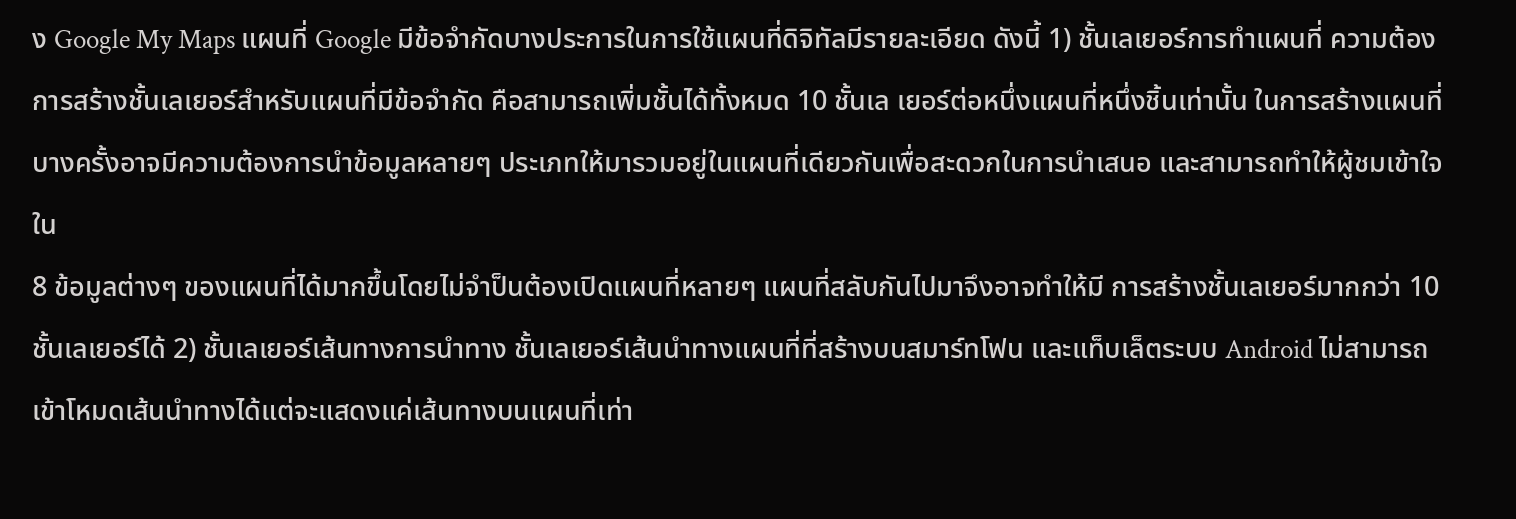ง Google My Maps แผนที่ Google มีข้อจำกัดบางประการในการใช้แผนที่ดิจิทัลมีรายละเอียด ดังนี้ 1) ชั้นเลเยอร์การทำแผนที่ ความต้องการสร้างชั้นเลเยอร์สำหรับแผนที่มีข้อจำกัด คือสามารถเพิ่มชั้นได้ทั้งหมด 10 ชั้นเล เยอร์ต่อหนึ่งแผนที่หนึ่งชิ้นเท่านั้น ในการสร้างแผนที่บางครั้งอาจมีความต้องการนำข้อมูลหลายๆ ประเภทให้มารวมอยู่ในแผนที่เดียวกันเพื่อสะดวกในการนำเสนอ และสามารถทำให้ผู้ชมเข้าใจใน
8 ข้อมูลต่างๆ ของแผนที่ได้มากขึ้นโดยไม่จำป็นต้องเปิดแผนที่หลายๆ แผนที่สลับกันไปมาจึงอาจทำให้มี การสร้างชั้นเลเยอร์มากกว่า 10 ชั้นเลเยอร์ได้ 2) ชั้นเลเยอร์เส้นทางการนำทาง ชั้นเลเยอร์เส้นนำทางแผนที่ที่สร้างบนสมาร์ทโฟน และแท็บเล็ตระบบ Android ไม่สามารถ เข้าโหมดเส้นนำทางได้แต่จะแสดงแค่เส้นทางบนแผนที่เท่า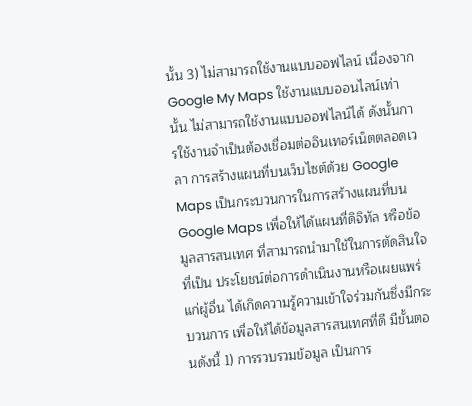นั้น 3) ไม่สามารถใช้งานแบบออฟไลน์ เนื่องจาก Google My Maps ใช้งานแบบออนไลน์เท่านั้น ไม่สามารถใช้งานแบบออฟไลน์ได้ ดังนั้นการใช้งานจำเป็นต้องเชื่อมต่ออินเทอร์เน็ตตลอดเวลา การสร้างแผนที่บนเว็บไซต์ด้วย Google Maps เป็นกระบวนการในการสร้างแผนที่บน Google Maps เพื่อให้ได้แผนที่ดิจิทัล หรือข้อมูลสารสนเทศ ที่สามารถนำมาใช้ในการตัดสินใจ ที่เป็น ประโยชน์ต่อการดำเนินงานหรือเผยแพร่แก่ผู้อื่น ได้เกิดความรู้ความเข้าใจร่วมกันซึ่งมีกระบวนการ เพื่อให้ได้ข้อมูลสารสนเทศที่ดี มีขั้นตอนดังนี้ 1) การรวบรวมข้อมูล เป็นการ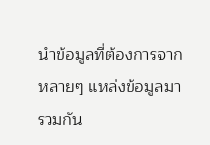นำข้อมูลที่ต้องการจากหลายๆ แหล่งข้อมูลมารวมกัน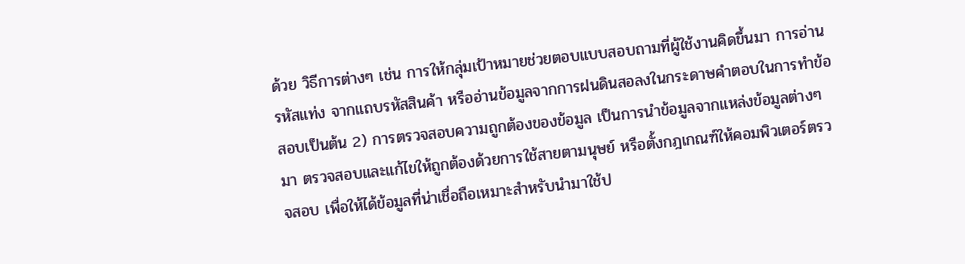ด้วย วิธีการต่างๆ เช่น การให้กลุ่มเป้าหมายช่วยตอบแบบสอบถามที่ผู้ใช้งานคิดขึ้นมา การอ่านรหัสแท่ง จากแถบรหัสสินค้า หรืออ่านข้อมูลจากการฝนดินสอลงในกระดาษคำตอบในการทำข้อสอบเป็นต้น 2) การตรวจสอบความถูกต้องของข้อมูล เป็นการนำข้อมูลจากแหล่งข้อมูลต่างๆ มา ตรวจสอบและแก้ไขให้ถูกต้องด้วยการใช้สายตามนุษย์ หรือตั้งกฎเกณฑ์ให้คอมพิวเตอร์ตรวจสอบ เพื่อให้ได้ข้อมูลที่น่าเชื่อถือเหมาะสำหรับนำมาใช้ป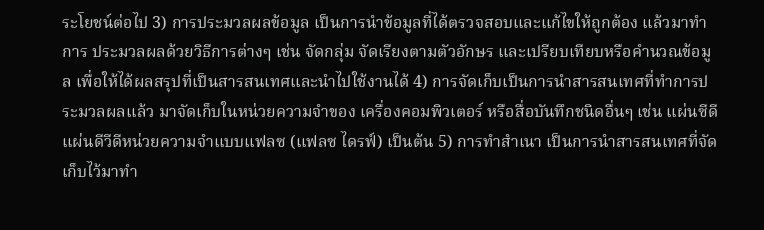ระโยชน์ต่อไป 3) การประมวลผลข้อมูล เป็นการนำข้อมูลที่ได้ตรวจสอบและแก้ไขให้ถูกต้อง แล้วมาทำการ ประมวลผลด้วยวิธีการต่างๆ เช่น จัดกลุ่ม จัดเรียงตามตัวอักษร และเปรียบเทียบหรือคำนวณข้อมูล เพื่อให้ได้ผลสรุปที่เป็นสารสนเทศและนำไปใช้งานได้ 4) การจัดเก็บเป็นการนำสารสนเทศที่ทำการประมวลผลแล้ว มาจัดเก็บในหน่วยความจำของ เครื่องคอมพิวเตอร์ หรือสื่อบันทึกชนิดอื่นๆ เช่น แผ่นซีดี แผ่นดีวีดีหน่วยความจำแบบแฟลซ (แฟลซ ไดรฟ์) เป็นต้น 5) การทำสำเนา เป็นการนำสารสนเทศที่จัดเก็บไว้มาทำ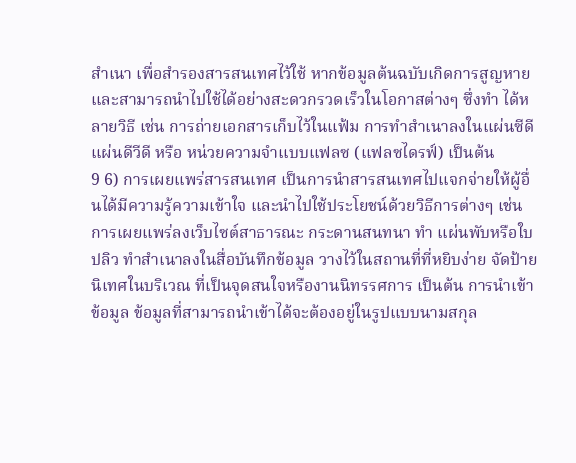สำเนา เพื่อสำรองสารสนเทศไว้ใช้ หากข้อมูลต้นฉบับเกิดการสูญหาย และสามารถนำไปใช้ได้อย่างสะดวกรวดเร็วในโอกาสต่างๆ ซึ่งทำ ได้หลายวิธี เช่น การถ่ายเอกสารเก็บไว้ในแฟ้ม การทำสำเนาลงในแผ่นซีดี แผ่นดีวีดี หรือ หน่วยความจำแบบแฟลซ (แฟลซไดรฟ์) เป็นต้น
9 6) การเผยแพร่สารสนเทศ เป็นการนำสารสนเทศไปแจกจ่ายให้ผู้อื่นได้มีความรู้ความเข้าใจ และนำไปใช้ประโยชน์ด้วยวิธีการต่างๆ เช่น การเผยแพร่ลงเว็บไซต์สาธารณะ กระดานสนทนา ทำ แผ่นพับหรือใบปลิว ทำสำเนาลงในสื่อบันทึกข้อมูล วางไว้ในสถานที่ที่หยิบง่าย จัดป้ายนิเทศในบริเวณ ที่เป็นจุดสนใจหรืองานนิทรรศการ เป็นต้น การนำเข้าข้อมูล ข้อมูลที่สามารถนำเข้าได้จะต้องอยู่ในรูปแบบนามสกุล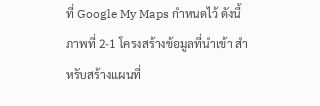ที่ Google My Maps กำหนดไว้ ดังนี้ ภาพที่ 2-1 โครงสร้างข้อมูลที่นำเข้า สำหรับสร้างแผนที่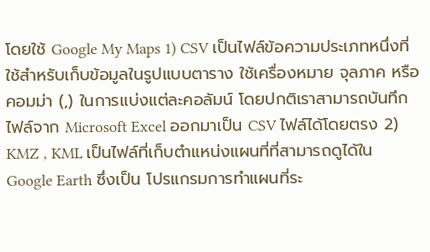โดยใช้ Google My Maps 1) CSV เป็นไฟล์ข้อความประเภทหนึ่งที่ใช้สำหรับเก็บข้อมูลในรูปแบบตาราง ใช้เครื่องหมาย จุลภาค หรือคอมม่า (,) ในการแบ่งแต่ละคอลัมน์ โดยปกติเราสามารถบันทึกไฟล์จาก Microsoft Excel ออกมาเป็น CSV ไฟล์ได้โดยตรง 2) KMZ , KML เป็นไฟล์ที่เก็บตำแหน่งแผนที่ที่สามารถดูได้ใน Google Earth ซึ่งเป็น โปรแกรมการทำแผนที่ระ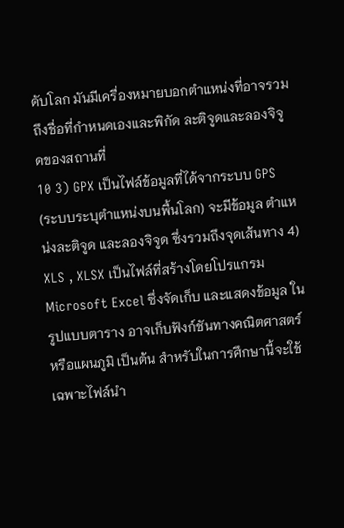ดับโลก มันมีเครื่องหมายบอกตำแหน่งที่อาจรวมถึงชื่อที่กำหนดเองและพิกัด ละติจูดและลองจิจูดของสถานที่
10 3) GPX เป็นไฟล์ข้อมูลที่ได้จากระบบ GPS (ระบบระบุตำแหน่งบนพื้นโลก) จะมีข้อมูล ตำแหน่งละติจูด และลองจิจูด ซึ่งรวมถึงจุดเส้นทาง 4) XLS , XLSX เป็นไฟล์ที่สร้างโดยโปรแกรม Microsoft Excel ซึ่งจัดเก็บ และแสดงข้อมูล ในรูปแบบตาราง อาจเก็บฟังก์ชันทางคณิตศาสตร์ หรือแผนภูมิ เป็นต้น สำหรับในการศึกษานี้จะใช้เฉพาะไฟล์นำ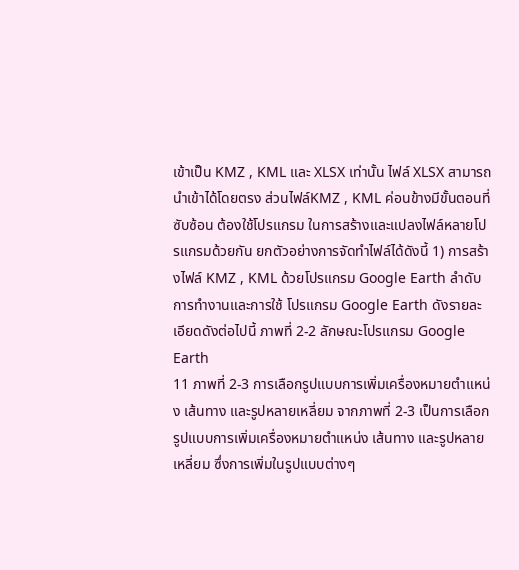เข้าเป็น KMZ , KML และ XLSX เท่านั้น ไฟล์ XLSX สามารถนำเข้าได้โดยตรง ส่วนไฟล์KMZ , KML ค่อนข้างมีขั้นตอนที่ซับซ้อน ต้องใช้โปรแกรม ในการสร้างและแปลงไฟล์หลายโปรแกรมด้วยกัน ยกตัวอย่างการจัดทำไฟล์ได้ดังนี้ 1) การสร้างไฟล์ KMZ , KML ด้วยโปรแกรม Google Earth ลำดับการทำงานและการใช้ โปรแกรม Google Earth ดังรายละเอียดดังต่อไปนี้ ภาพที่ 2-2 ลักษณะโปรแกรม Google Earth
11 ภาพที่ 2-3 การเลือกรูปแบบการเพิ่มเครื่องหมายตำแหน่ง เส้นทาง และรูปหลายเหลี่ยม จากภาพที่ 2-3 เป็นการเลือกรูปแบบการเพิ่มเครื่องหมายตำแหน่ง เส้นทาง และรูปหลาย เหลี่ยม ซึ่งการเพิ่มในรูปแบบต่างๆ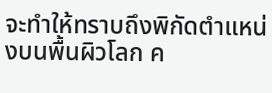จะทำให้ทราบถึงพิกัดตำแหน่งบนพื้นผิวโลก ค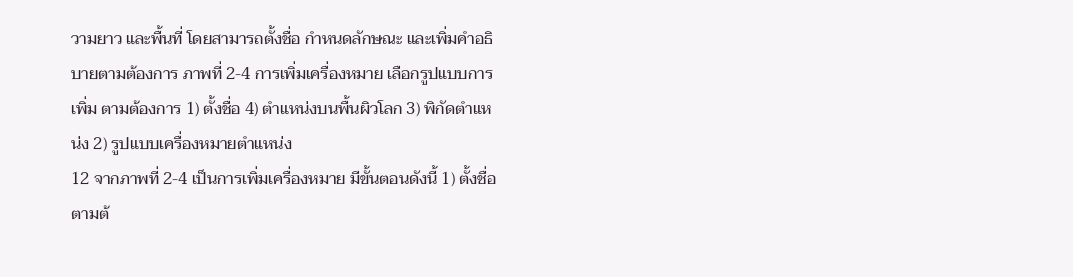วามยาว และพื้นที่ โดยสามารถตั้งชื่อ กำหนดลักษณะ และเพิ่มคำอธิบายตามต้องการ ภาพที่ 2-4 การเพิ่มเครื่องหมาย เลือกรูปแบบการเพิ่ม ตามต้องการ 1) ตั้งชื่อ 4) ตำแหน่งบนพื้นผิวโลก 3) พิกัดตำแหน่ง 2) รูปแบบเครื่องหมายตำแหน่ง
12 จากภาพที่ 2-4 เป็นการเพิ่มเครื่องหมาย มีขั้นตอนดังนี้ 1) ตั้งชื่อตามต้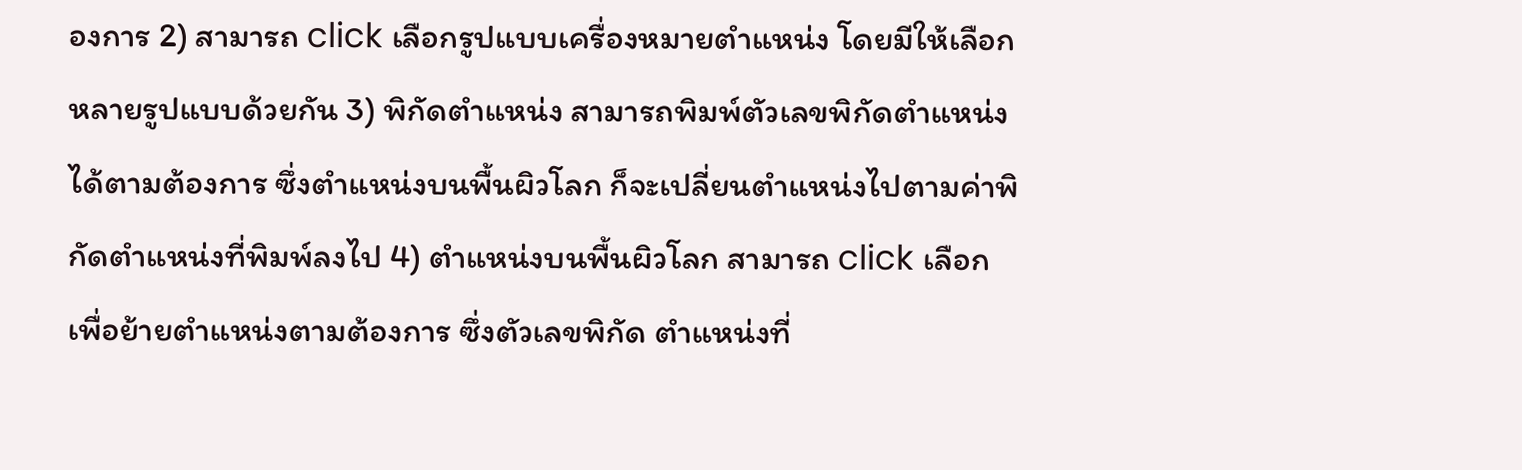องการ 2) สามารถ click เลือกรูปแบบเครื่องหมายตำแหน่ง โดยมีให้เลือกหลายรูปแบบด้วยกัน 3) พิกัดตำแหน่ง สามารถพิมพ์ตัวเลขพิกัดตำแหน่งได้ตามต้องการ ซึ่งตำแหน่งบนพื้นผิวโลก ก็จะเปลี่ยนตำแหน่งไปตามค่าพิกัดตำแหน่งที่พิมพ์ลงไป 4) ตำแหน่งบนพื้นผิวโลก สามารถ click เลือกเพื่อย้ายตำแหน่งตามต้องการ ซึ่งตัวเลขพิกัด ตำแหน่งที่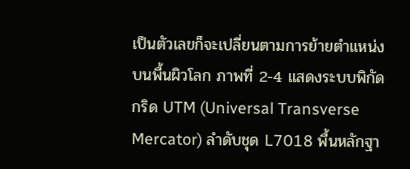เป็นตัวเลขก็จะเปลี่ยนตามการย้ายตำแหน่งบนพื้นผิวโลก ภาพที่ 2-4 แสดงระบบพิกัดกริด UTM (Universal Transverse Mercator) ลำดับชุด L7018 พื้นหลักฐา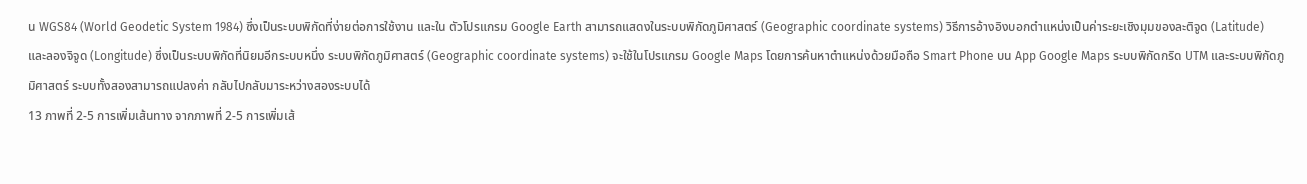น WGS84 (World Geodetic System 1984) ซึ่งเป็นระบบพิกัดที่ง่ายต่อการใช้งาน และใน ตัวโปรแกรม Google Earth สามารถแสดงในระบบพิกัดภูมิศาสตร์ (Geographic coordinate systems) วิธีการอ้างอิงบอกตำแหน่งเป็นค่าระยะเชิงมุมของละติจูด (Latitude) และลองจิจูด (Longitude) ซึ่งเป็นระบบพิกัดที่นิยมอีกระบบหนึ่ง ระบบพิกัดภูมิศาสตร์ (Geographic coordinate systems) จะใช้ในโปรแกรม Google Maps โดยการค้นหาตำแหน่งด้วยมือถือ Smart Phone บน App Google Maps ระบบพิกัดกริด UTM และระบบพิกัดภูมิศาสตร์ ระบบทั้งสองสามารถแปลงค่า กลับไปกลับมาระหว่างสองระบบได้
13 ภาพที่ 2-5 การเพิ่มเส้นทาง จากภาพที่ 2-5 การเพิ่มเส้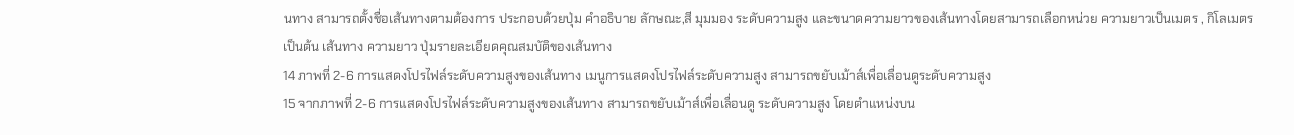นทาง สามารถตั้งชื่อเส้นทางตามต้องการ ประกอบด้วยปุ่ม คำอธิบาย ลักษณะ,สี มุมมอง ระดับความสูง และขนาดความยาวของเส้นทางโดยสามารถเลือกหน่วย ความยาวเป็นเมตร , กิโลเมตร เป็นต้น เส้นทาง ความยาว ปุ่มรายละเอียดคุณสมบัติของเส้นทาง
14 ภาพที่ 2-6 การแสดงโปรไฟล์ระดับความสูงของเส้นทาง เมนูการแสดงโปรไฟล์ระดับความสูง สามารถขยับเม้าส์เพื่อเลื่อนดูระดับความสูง
15 จากภาพที่ 2-6 การแสดงโปรไฟล์ระดับความสูงของเส้นทาง สามารถขยับเม้าส์เพื่อเลื่อนดู ระดับความสูง โดยตำแหน่งบน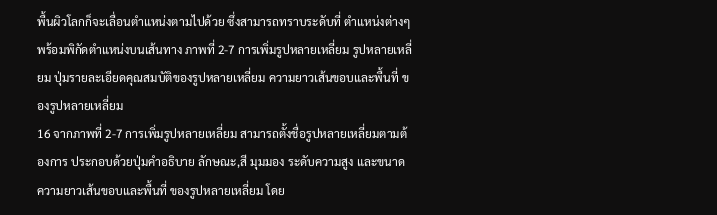พื้นผิวโลกก็จะเลื่อนตำแหน่งตามไปด้วย ซึ่งสามารถทราบระดับที่ ตำแหน่งต่างๆ พร้อมพิกัดตำแหน่งบนเส้นทาง ภาพที่ 2-7 การเพิ่มรูปหลายเหลี่ยม รูปหลายเหลี่ยม ปุ่มรายละเอียดคุณสมบัติของรูปหลายเหลี่ยม ความยาวเส้นขอบและพื้นที่ ของรูปหลายเหลี่ยม
16 จากภาพที่ 2-7 การเพิ่มรูปหลายเหลี่ยม สามารถตั้งชื่อรูปหลายเหลี่ยมตามต้องการ ประกอบด้วยปุ่มคำอธิบาย ลักษณะ,สี มุมมอง ระดับความสูง และขนาดความยาวเส้นขอบและพื้นที่ ของรูปหลายเหลี่ยม โดย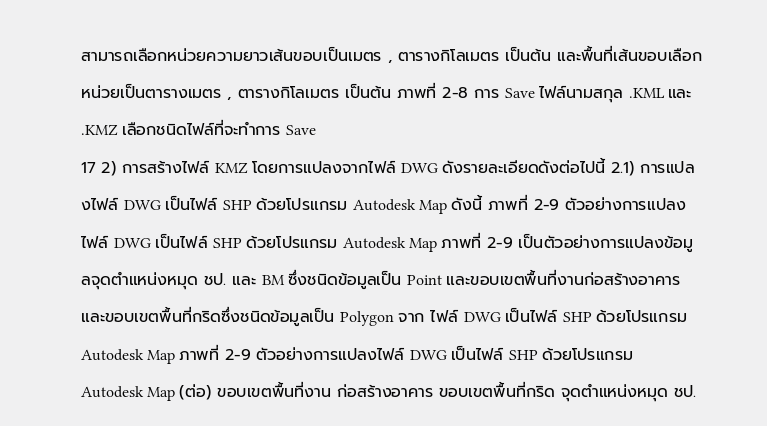สามารถเลือกหน่วยความยาวเส้นขอบเป็นเมตร , ตารางกิโลเมตร เป็นต้น และพื้นที่เส้นขอบเลือกหน่วยเป็นตารางเมตร , ตารางกิโลเมตร เป็นต้น ภาพที่ 2-8 การ Save ไฟล์นามสกุล .KML และ .KMZ เลือกชนิดไฟล์ที่จะทำการ Save
17 2) การสร้างไฟล์ KMZ โดยการแปลงจากไฟล์ DWG ดังรายละเอียดดังต่อไปนี้ 2.1) การแปลงไฟล์ DWG เป็นไฟล์ SHP ด้วยโปรแกรม Autodesk Map ดังนี้ ภาพที่ 2-9 ตัวอย่างการแปลงไฟล์ DWG เป็นไฟล์ SHP ด้วยโปรแกรม Autodesk Map ภาพที่ 2-9 เป็นตัวอย่างการแปลงข้อมูลจุดตำแหน่งหมุด ชป. และ BM ซึ่งชนิดข้อมูลเป็น Point และขอบเขตพื้นที่งานก่อสร้างอาคาร และขอบเขตพื้นที่กริดซึ่งชนิดข้อมูลเป็น Polygon จาก ไฟล์ DWG เป็นไฟล์ SHP ด้วยโปรแกรม Autodesk Map ภาพที่ 2-9 ตัวอย่างการแปลงไฟล์ DWG เป็นไฟล์ SHP ด้วยโปรแกรม Autodesk Map (ต่อ) ขอบเขตพื้นที่งาน ก่อสร้างอาคาร ขอบเขตพื้นที่กริด จุดตำแหน่งหมุด ชป.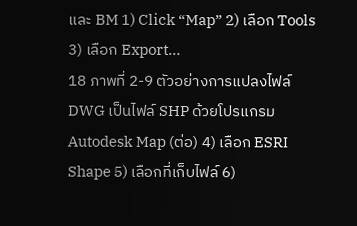และ BM 1) Click “Map” 2) เลือก Tools 3) เลือก Export…
18 ภาพที่ 2-9 ตัวอย่างการแปลงไฟล์ DWG เป็นไฟล์ SHP ด้วยโปรแกรม Autodesk Map (ต่อ) 4) เลือก ESRI Shape 5) เลือกที่เก็บไฟล์ 6)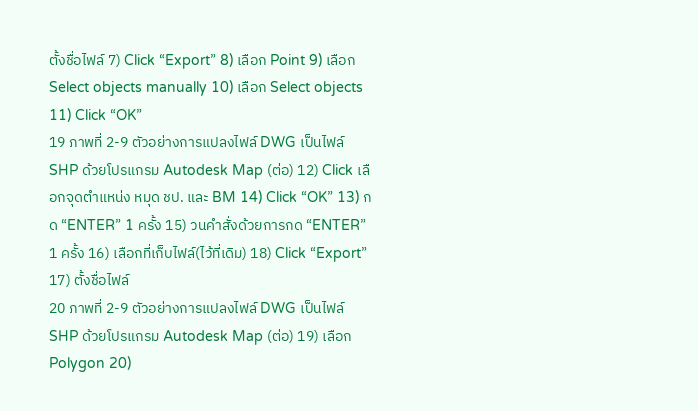ตั้งชื่อไฟล์ 7) Click “Export” 8) เลือก Point 9) เลือก Select objects manually 10) เลือก Select objects 11) Click “OK”
19 ภาพที่ 2-9 ตัวอย่างการแปลงไฟล์ DWG เป็นไฟล์ SHP ด้วยโปรแกรม Autodesk Map (ต่อ) 12) Click เลือกจุดตำแหน่ง หมุด ชป. และ BM 14) Click “OK” 13) กด “ENTER” 1 ครั้ง 15) วนคำสั่งด้วยการกด “ENTER” 1 ครั้ง 16) เลือกที่เก็บไฟล์(ไว้ที่เดิม) 18) Click “Export” 17) ตั้งชื่อไฟล์
20 ภาพที่ 2-9 ตัวอย่างการแปลงไฟล์ DWG เป็นไฟล์ SHP ด้วยโปรแกรม Autodesk Map (ต่อ) 19) เลือก Polygon 20)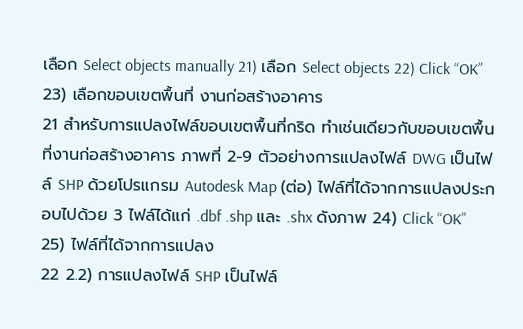เลือก Select objects manually 21) เลือก Select objects 22) Click “OK” 23) เลือกขอบเขตพื้นที่ งานก่อสร้างอาคาร
21 สำหรับการแปลงไฟล์ขอบเขตพื้นที่กริด ทำเช่นเดียวกับขอบเขตพื้นที่งานก่อสร้างอาคาร ภาพที่ 2-9 ตัวอย่างการแปลงไฟล์ DWG เป็นไฟล์ SHP ด้วยโปรแกรม Autodesk Map (ต่อ) ไฟล์ที่ได้จากการแปลงประกอบไปด้วย 3 ไฟล์ได้แก่ .dbf .shp และ .shx ดังภาพ 24) Click “OK” 25) ไฟล์ที่ได้จากการแปลง
22 2.2) การแปลงไฟล์ SHP เป็นไฟล์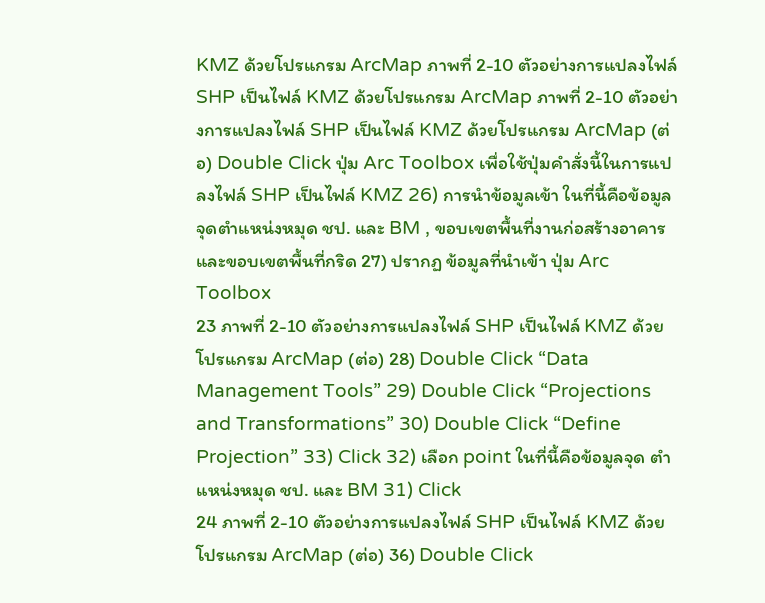KMZ ด้วยโปรแกรม ArcMap ภาพที่ 2-10 ตัวอย่างการแปลงไฟล์ SHP เป็นไฟล์ KMZ ด้วยโปรแกรม ArcMap ภาพที่ 2-10 ตัวอย่างการแปลงไฟล์ SHP เป็นไฟล์ KMZ ด้วยโปรแกรม ArcMap (ต่อ) Double Click ปุ่ม Arc Toolbox เพื่อใช้ปุ่มคำสั่งนี้ในการแปลงไฟล์ SHP เป็นไฟล์ KMZ 26) การนำข้อมูลเข้า ในที่นี้คือข้อมูลจุดตำแหน่งหมุด ชป. และ BM , ขอบเขตพื้นที่งานก่อสร้างอาคาร และขอบเขตพื้นที่กริด 27) ปรากฏ ข้อมูลที่นำเข้า ปุ่ม Arc Toolbox
23 ภาพที่ 2-10 ตัวอย่างการแปลงไฟล์ SHP เป็นไฟล์ KMZ ด้วยโปรแกรม ArcMap (ต่อ) 28) Double Click “Data Management Tools” 29) Double Click “Projections and Transformations” 30) Double Click “Define Projection” 33) Click 32) เลือก point ในที่นี้คือข้อมูลจุด ตำแหน่งหมุด ชป. และ BM 31) Click
24 ภาพที่ 2-10 ตัวอย่างการแปลงไฟล์ SHP เป็นไฟล์ KMZ ด้วยโปรแกรม ArcMap (ต่อ) 36) Double Click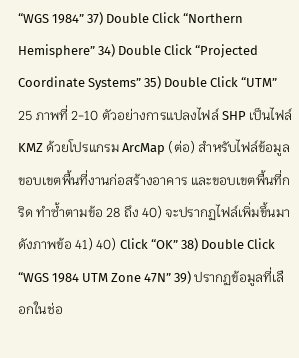“WGS 1984” 37) Double Click “Northern Hemisphere” 34) Double Click “Projected Coordinate Systems” 35) Double Click “UTM”
25 ภาพที่ 2-10 ตัวอย่างการแปลงไฟล์ SHP เป็นไฟล์ KMZ ด้วยโปรแกรม ArcMap (ต่อ) สำหรับไฟล์ข้อมูลขอบเขตพื้นที่งานก่อสร้างอาคาร และขอบเขตพื้นที่กริด ทำซ้ำตามข้อ 28 ถึง 40) จะปรากฏไฟล์เพิ่มขึ้นมาดังภาพข้อ 41) 40) Click “OK” 38) Double Click “WGS 1984 UTM Zone 47N” 39) ปรากฏข้อมูลที่เลือกในช่อ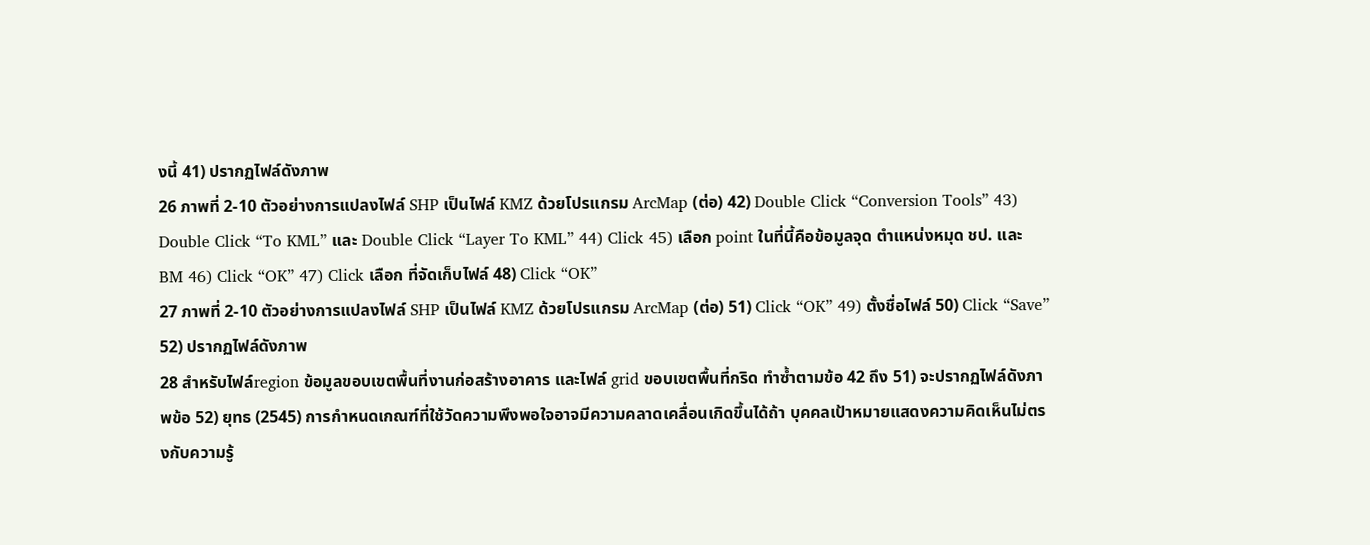งนี้ 41) ปรากฏไฟล์ดังภาพ
26 ภาพที่ 2-10 ตัวอย่างการแปลงไฟล์ SHP เป็นไฟล์ KMZ ด้วยโปรแกรม ArcMap (ต่อ) 42) Double Click “Conversion Tools” 43) Double Click “To KML” และ Double Click “Layer To KML” 44) Click 45) เลือก point ในที่นี้คือข้อมูลจุด ตำแหน่งหมุด ชป. และ BM 46) Click “OK” 47) Click เลือก ที่จัดเก็บไฟล์ 48) Click “OK”
27 ภาพที่ 2-10 ตัวอย่างการแปลงไฟล์ SHP เป็นไฟล์ KMZ ด้วยโปรแกรม ArcMap (ต่อ) 51) Click “OK” 49) ตั้งชื่อไฟล์ 50) Click “Save” 52) ปรากฏไฟล์ดังภาพ
28 สำหรับไฟล์region ข้อมูลขอบเขตพื้นที่งานก่อสร้างอาคาร และไฟล์ grid ขอบเขตพื้นที่กริด ทำซ้ำตามข้อ 42 ถึง 51) จะปรากฏไฟล์ดังภาพข้อ 52) ยุทธ (2545) การกำหนดเกณฑ์ที่ใช้วัดความพึงพอใจอาจมีความคลาดเคลื่อนเกิดขึ้นได้ถ้า บุคคลเป้าหมายแสดงความคิดเห็นไม่ตรงกับความรู้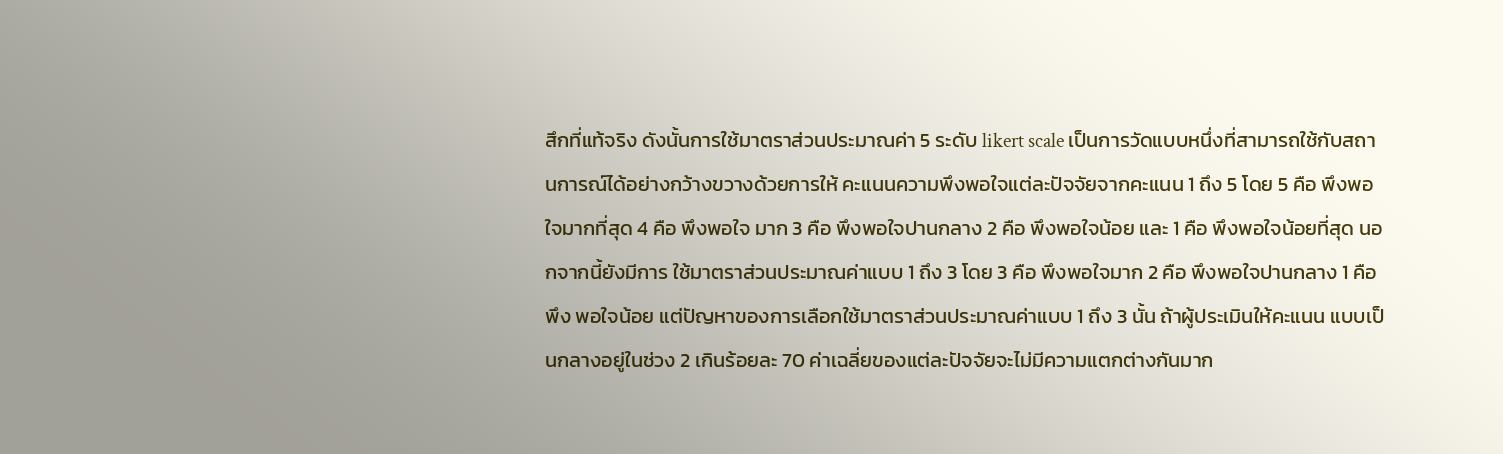สึกที่แท้จริง ดังนั้นการใช้มาตราส่วนประมาณค่า 5 ระดับ likert scale เป็นการวัดแบบหนึ่งที่สามารถใช้กับสถานการณ์ได้อย่างกว้างขวางด้วยการให้ คะแนนความพึงพอใจแต่ละปัจจัยจากคะแนน 1 ถึง 5 โดย 5 คือ พึงพอใจมากที่สุด 4 คือ พึงพอใจ มาก 3 คือ พึงพอใจปานกลาง 2 คือ พึงพอใจน้อย และ 1 คือ พึงพอใจน้อยที่สุด นอกจากนี้ยังมีการ ใช้มาตราส่วนประมาณค่าแบบ 1 ถึง 3 โดย 3 คือ พึงพอใจมาก 2 คือ พึงพอใจปานกลาง 1 คือ พึง พอใจน้อย แต่ปัญหาของการเลือกใช้มาตราส่วนประมาณค่าแบบ 1 ถึง 3 นั้น ถ้าผู้ประเมินให้คะแนน แบบเป็นกลางอยู่ในช่วง 2 เกินร้อยละ 70 ค่าเฉลี่ยของแต่ละปัจจัยจะไม่มีความแตกต่างกันมาก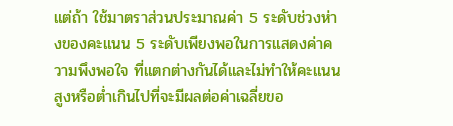แต่ถ้า ใช้มาตราส่วนประมาณค่า 5 ระดับช่วงห่างของคะแนน 5 ระดับเพียงพอในการแสดงค่าความพึงพอใจ ที่แตกต่างกันได้และไม่ทำให้คะแนนสูงหรือต่ำเกินไปที่จะมีผลต่อค่าเฉลี่ยขอ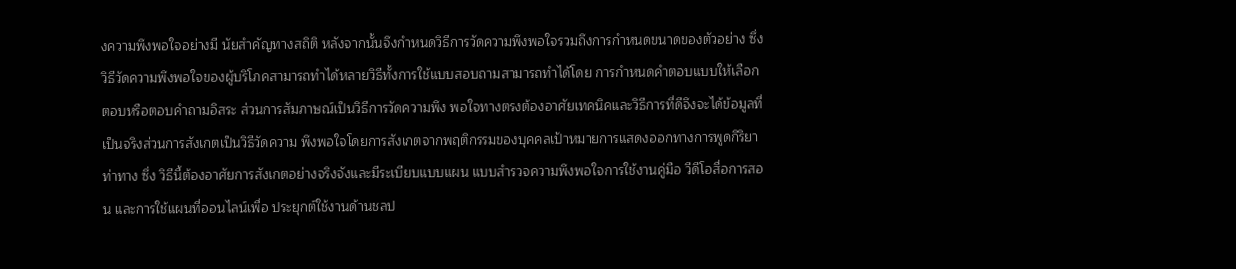งความพึงพอใจอย่างมี นัยสำคัญทางสถิติ หลังจากนั้นจึงกำหนดวิธีการวัดความพึงพอใจรวมถึงการกำหนดขนาดของตัวอย่าง ซึ่งวิธีวัดความพึงพอใจของผู้บริโภคสามารถทำได้หลายวิธีทั้งการใช้แบบสอบถามสามารถทำได้โดย การกำหนดคำตอบแบบให้เลือกตอบหรือตอบคำถามอิสระ ส่วนการสัมภาษณ์เป็นวิธีการวัดความพึง พอใจทางตรงต้องอาศัยเทคนิคและวิธีการที่ดีจึงจะได้ข้อมูลที่เป็นจริงส่วนการสังเกตเป็นวิธีวัดความ พึงพอใจโดยการสังเกตจากพฤติกรรมของบุคคลเป้าหมายการแสดงออกทางการพูดกิริยาท่าทาง ซึ่ง วิธีนี้ต้องอาศัยการสังเกตอย่างจริงจังและมีระเบียบแบบแผน แบบสำรวจความพึงพอใจการใช้งานคู่มือ วีดีโอสื่อการสอน และการใช้แผนที่ออนไลน์เพื่อ ประยุกต์ใช้งานด้านชลป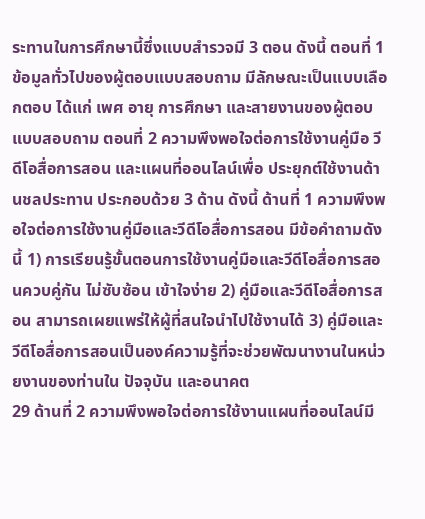ระทานในการศึกษานี้ซึ่งแบบสำรวจมี 3 ตอน ดังนี้ ตอนที่ 1 ข้อมูลทั่วไปของผู้ตอบแบบสอบถาม มีลักษณะเป็นแบบเลือกตอบ ได้แก่ เพศ อายุ การศึกษา และสายงานของผู้ตอบแบบสอบถาม ตอนที่ 2 ความพึงพอใจต่อการใช้งานคู่มือ วีดีโอสื่อการสอน และแผนที่ออนไลน์เพื่อ ประยุกต์ใช้งานด้านชลประทาน ประกอบด้วย 3 ด้าน ดังนี้ ด้านที่ 1 ความพึงพอใจต่อการใช้งานคู่มือและวีดีโอสื่อการสอน มีข้อคำถามดังนี้ 1) การเรียนรู้ขั้นตอนการใช้งานคู่มือและวีดีโอสื่อการสอนควบคู่กัน ไม่ซับซ้อน เข้าใจง่าย 2) คู่มือและวีดีโอสื่อการสอน สามารถเผยแพร่ให้ผู้ที่สนใจนำไปใช้งานได้ 3) คู่มือและวีดีโอสื่อการสอนเป็นองค์ความรู้ที่จะช่วยพัฒนางานในหน่วยงานของท่านใน ปัจจุบัน และอนาคต
29 ด้านที่ 2 ความพึงพอใจต่อการใช้งานแผนที่ออนไลน์มี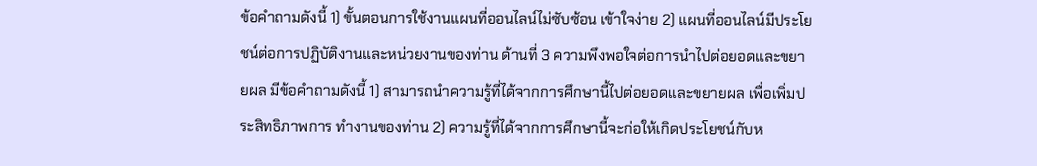ข้อคำถามดังนี้ 1) ขั้นตอนการใช้งานแผนที่ออนไลน์ไม่ซับซ้อน เข้าใจง่าย 2) แผนที่ออนไลน์มีประโยชน์ต่อการปฏิบัติงานและหน่วยงานของท่าน ด้านที่ 3 ความพึงพอใจต่อการนำไปต่อยอดและขยายผล มีข้อคำถามดังนี้ 1) สามารถนำความรู้ที่ได้จากการศึกษานี้ไปต่อยอดและขยายผล เพื่อเพิ่มประสิทธิภาพการ ทำงานของท่าน 2) ความรู้ที่ได้จากการศึกษานี้จะก่อให้เกิดประโยชน์กับห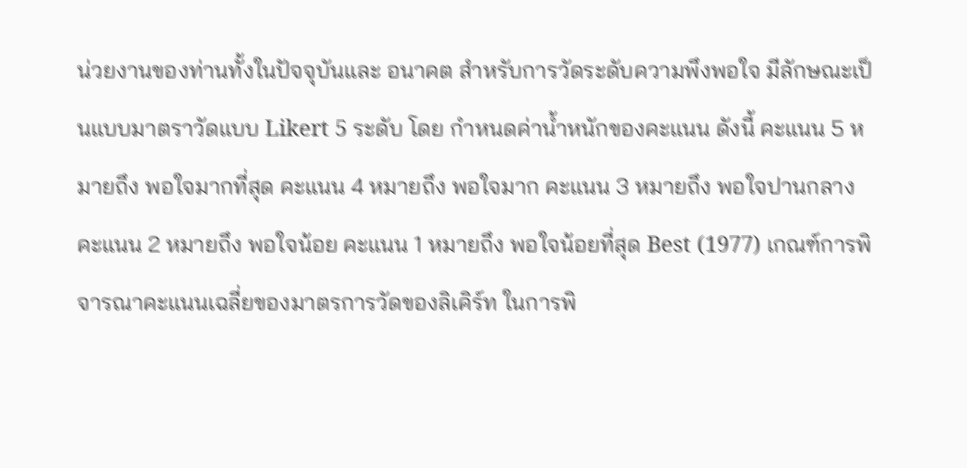น่วยงานของท่านทั้งในปัจจุบันและ อนาคต สำหรับการวัดระดับความพึงพอใจ มีลักษณะเป็นแบบมาตราวัดแบบ Likert 5 ระดับ โดย กำหนดค่าน้ำหนักของคะแนน ดังนี้ คะแนน 5 หมายถึง พอใจมากที่สุด คะแนน 4 หมายถึง พอใจมาก คะแนน 3 หมายถึง พอใจปานกลาง คะแนน 2 หมายถึง พอใจน้อย คะแนน 1 หมายถึง พอใจน้อยที่สุด Best (1977) เกณฑ์การพิจารณาคะแนนเฉลี่ยของมาตรการวัดของลิเคิร์ท ในการพิ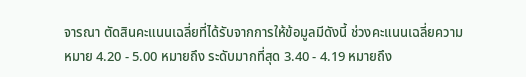จารณา ตัดสินคะแนนเฉลี่ยที่ได้รับจากการให้ข้อมูลมีดังนี้ ช่วงคะแนนเฉลี่ยความหมาย 4.20 - 5.00 หมายถึง ระดับมากที่สุด 3.40 - 4.19 หมายถึง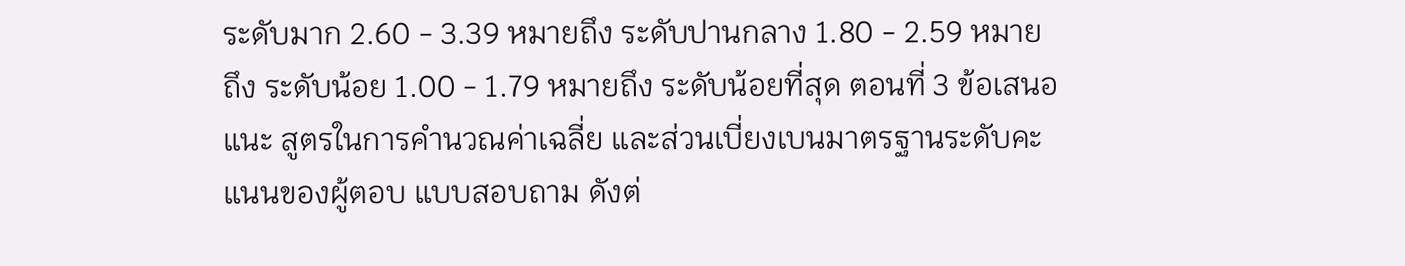ระดับมาก 2.60 - 3.39 หมายถึง ระดับปานกลาง 1.80 - 2.59 หมายถึง ระดับน้อย 1.00 - 1.79 หมายถึง ระดับน้อยที่สุด ตอนที่ 3 ข้อเสนอแนะ สูตรในการคำนวณค่าเฉลี่ย และส่วนเบี่ยงเบนมาตรฐานระดับคะแนนของผู้ตอบ แบบสอบถาม ดังต่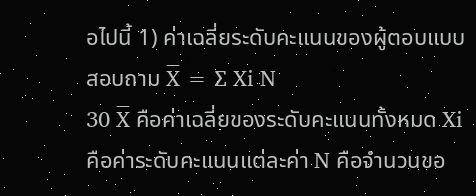อไปนี้ 1) ค่าเฉลี่ยระดับคะแนนของผู้ตอบแบบสอบถาม X̅ = ∑ Xi N
30 X̅ คือค่าเฉลี่ยของระดับคะแนนทั้งหมด Xi คือค่าระดับคะแนนแต่ละค่า N คือจำนวนขอ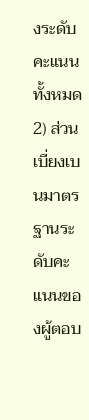งระดับคะแนนทั้งหมด 2) ส่วนเบี่ยงเบนมาตรฐานระดับคะแนนของผู้ตอบ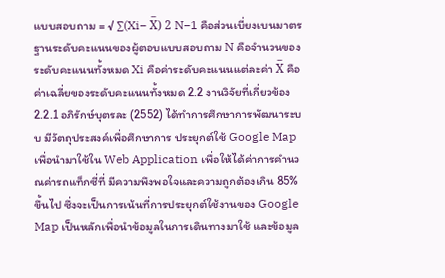แบบสอบถาม = √ ∑(Xi− X̅) 2 N−1 คือส่วนเบี่ยงเบนมาตรฐานระดับคะแนนของผู้ตอบแบบสอบถาม N คือจำนวนของระดับคะแนนทั้งหมด Xi คือค่าระดับคะแนนแต่ละค่า X̅ คือค่าเฉลี่ยของระดับคะแนนทั้งหมด 2.2 งานวิจัยที่เกี่ยวข้อง 2.2.1 อภิรักษ์บุตรละ (2552) ได้ทำการศึกษาการพัฒนาระบบ มีวัตถุประสงค์เพื่อศึกษาการ ประยุกต์ใช้ Google Map เพื่อนำมาใช้ใน Web Application เพื่อให้ได้ค่าการคำนวณค่ารถแท็กซี่ที่ มีความพึงพอใจและความถูกต้องเกิน 85% ขึ้นไป ซึ่งจะเป็นการเน้นที่การประยุกต์ใช้งานของ Google Map เป็นหลักเพื่อนำข้อมูลในการเดินทางมาใช้ และข้อมูล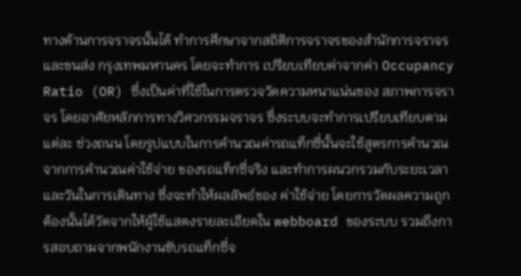ทางด้านการจราจรนั้นได้ ทำการศึกษาจากสถิติการจราจรของสำนักการจราจรและขนส่ง กรุงเทพมหานคร โดยจะทำการ เปรียบเทียบค่าจากค่า Occupancy Ratio (OR) ซึ่งเป็นค่าที่ใช้ในการตรวจวัดความหนาแน่นของ สภาพการจราจร โดยอาศัยหลักการทางวิศวกรรมจราจร ซึ่งระบบจะทำการเปรียบเทียบตามแต่ละ ช่วงถนน โดยรูปแบบในการคำนวณค่ารถแท็กซี่นั้นจะใช้สูตรการคำนวณจากการคำนวณค่าใช้จ่าย ของรถแท็กซี่จริง และทำการผนวกรวมกับระยะเวลาและวันในการเดินทาง ซึ่งจะทำให้ผลลัพธ์ของ ค่าใช้จ่าย โดยการวัดผลความถูกต้องนั้นได้วัดจากให้ผู้ใช้แสดงรายละเอียดใน webboard ของระบบ รวมถึงการสอบถามจากพนักงานขับรถแท็กซี่จ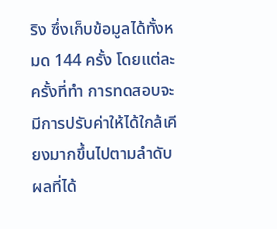ริง ซึ่งเก็บข้อมูลได้ทั้งหมด 144 ครั้ง โดยแต่ละครั้งที่ทำ การทดสอบจะมีการปรับค่าให้ได้ใกล้เคียงมากขึ้นไปตามลำดับ ผลที่ได้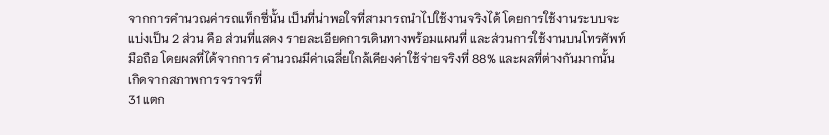จากการคำนวณค่ารถแท็กซี่นั้น เป็นที่น่าพอใจที่สามารถนำไปใช้งานจริงได้ โดยการใช้งานระบบจะแบ่งเป็น 2 ส่วน คือ ส่วนที่แสดง รายละเอียดการเดินทางพร้อมแผนที่ และส่วนการใช้งานบนโทรศัพท์มือถือ โดยผลที่ได้จากการ คำนวณมีค่าเฉลี่ยใกล้เคียงค่าใช้จ่ายจริงที่ 88% และผลที่ต่างกันมากนั้นเกิดจากสภาพการจราจรที่
31 แตก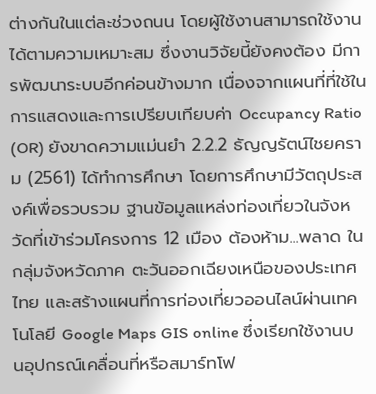ต่างกันในแต่ละช่วงถนน โดยผู้ใช้งานสามารถใช้งานได้ตามความเหมาะสม ซึ่งงานวิจัยนี้ยังคงต้อง มีการพัฒนาระบบอีกค่อนข้างมาก เนื่องจากแผนที่ที่ใช้ในการแสดงและการเปรียบเทียบค่า Occupancy Ratio (OR) ยังขาดความแม่นยำ 2.2.2 ธัญญรัตน์ไชยคราม (2561) ได้ทำการศึกษา โดยการศึกษามีวัตถุประสงค์เพื่อรวบรวม ฐานข้อมูลแหล่งท่องเที่ยวในจังหวัดที่เข้าร่วมโครงการ 12 เมือง ต้องห้าม...พลาด ในกลุ่มจังหวัดภาค ตะวันออกเฉียงเหนือของประเทศไทย และสร้างแผนที่การท่องเที่ยวออนไลน์ผ่านเทคโนโลยี Google Maps GIS online ซึ่งเรียกใช้งานบนอุปกรณ์เคลื่อนที่หรือสมาร์ทโฟ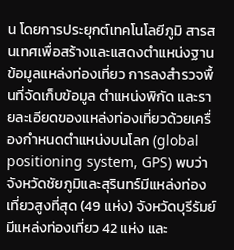น โดยการประยุกต์เทคโนโลยีภูมิ สารสนเทศเพื่อสร้างและแสดงตำแหน่งฐานข้อมูลแหล่งท่องเที่ยว การลงสำรวจพื้นที่จัดเก็บข้อมูล ตำแหน่งพิกัด และรายละเอียดของแหล่งท่องเที่ยวด้วยเครื่องกำหนดตำแหน่งบนโลก (global positioning system, GPS) พบว่าจังหวัดชัยภูมิและสุรินทร์มีแหล่งท่องเที่ยวสูงที่สุด (49 แห่ง) จังหวัดบุรีรัมย์มีแหล่งท่องเที่ยว 42 แห่ง และ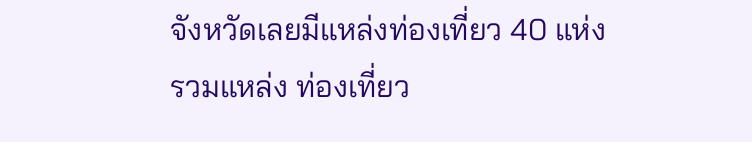จังหวัดเลยมีแหล่งท่องเที่ยว 40 แห่ง รวมแหล่ง ท่องเที่ยว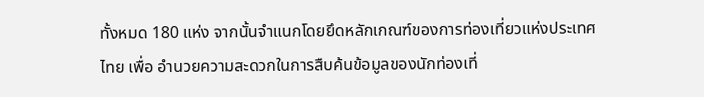ทั้งหมด 180 แห่ง จากนั้นจำแนกโดยยึดหลักเกณฑ์ของการท่องเที่ยวแห่งประเทศไทย เพื่อ อำนวยความสะดวกในการสืบค้นข้อมูลของนักท่องเที่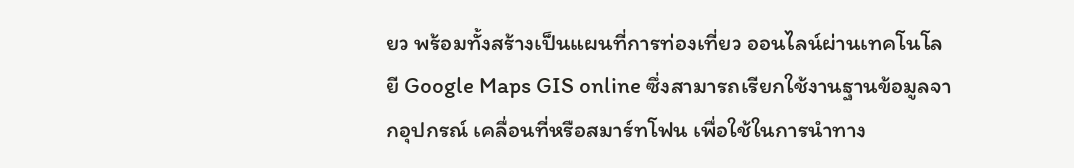ยว พร้อมทั้งสร้างเป็นแผนที่การท่องเที่ยว ออนไลน์ผ่านเทคโนโลยี Google Maps GIS online ซึ่งสามารถเรียกใช้งานฐานข้อมูลจากอุปกรณ์ เคลื่อนที่หรือสมาร์ทโฟน เพื่อใช้ในการนำทาง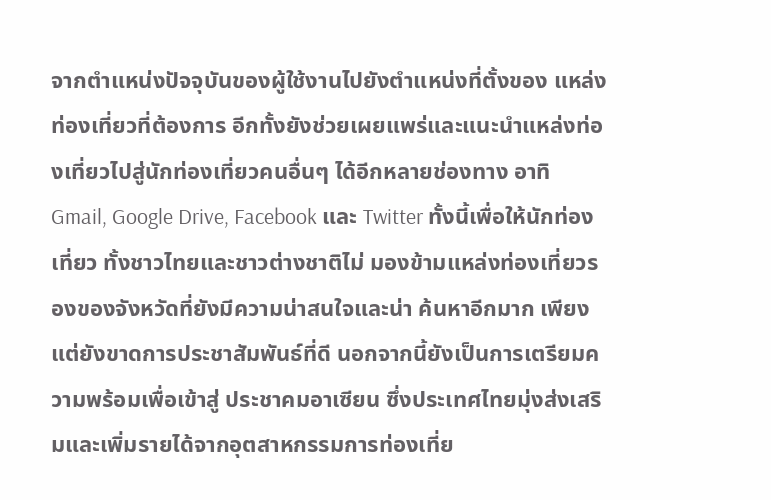จากตำแหน่งปัจจุบันของผู้ใช้งานไปยังตำแหน่งที่ตั้งของ แหล่งท่องเที่ยวที่ต้องการ อีกทั้งยังช่วยเผยแพร่และแนะนำแหล่งท่องเที่ยวไปสู่นักท่องเที่ยวคนอื่นๆ ได้อีกหลายช่องทาง อาทิ Gmail, Google Drive, Facebook และ Twitter ทั้งนี้เพื่อให้นักท่องเที่ยว ทั้งชาวไทยและชาวต่างชาติไม่ มองข้ามแหล่งท่องเที่ยวรองของจังหวัดที่ยังมีความน่าสนใจและน่า ค้นหาอีกมาก เพียงแต่ยังขาดการประชาสัมพันธ์ที่ดี นอกจากนี้ยังเป็นการเตรียมความพร้อมเพื่อเข้าสู่ ประชาคมอาเซียน ซึ่งประเทศไทยมุ่งส่งเสริมและเพิ่มรายได้จากอุตสาหกรรมการท่องเที่ย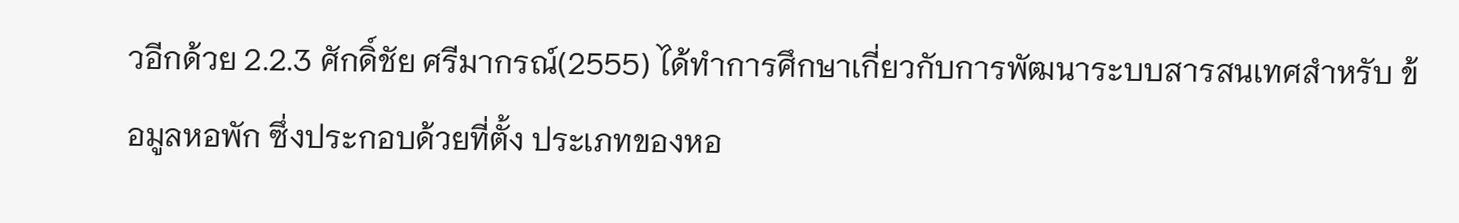วอีกด้วย 2.2.3 ศักดิ์ชัย ศรีมากรณ์(2555) ได้ทำการศึกษาเกี่ยวกับการพัฒนาระบบสารสนเทศสำหรับ ข้อมูลหอพัก ซึ่งประกอบด้วยที่ตั้ง ประเภทของหอ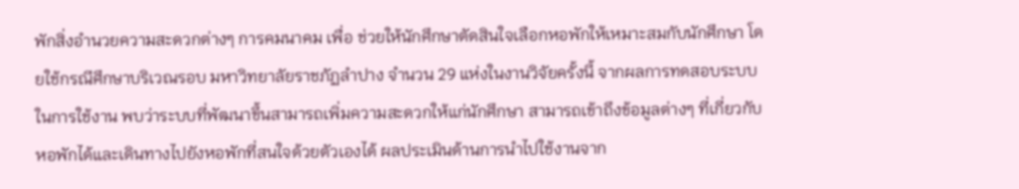พักสิ่งอำนวยความสะดวกต่างๆ การคมนาคม เพื่อ ช่วยให้นักศึกษาตัดสินใจเลือกหอพักให้เหมาะสมกับนักศึกษา โดยใช้กรณีศึกษาบริเวณรอบ มหาวิทยาลัยราชภัฏลำปาง จำนวน 29 แห่งในงานวิจัยครั้งนี้ จากผลการทดสอบระบบในการใช้งาน พบว่าระบบที่พัฒนาขึ้นสามารถเพิ่มความสะดวกให้แก่นักศึกษา สามารถเข้าถึงข้อมูลต่างๆ ที่เกี่ยวกับ หอพักได้และเดินทางไปยังหอพักที่สนใจด้วยตัวเองได้ ผลประเมินด้านการนำไปใช้งานจาก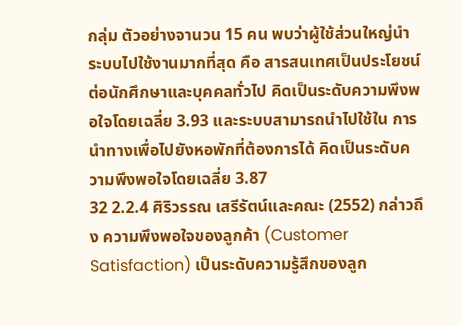กลุ่ม ตัวอย่างจานวน 15 คน พบว่าผู้ใช้ส่วนใหญ่นำระบบไปใช้งานมากที่สุด คือ สารสนเทศเป็นประโยชน์ ต่อนักศึกษาและบุคคลทั่วไป คิดเป็นระดับความพึงพอใจโดยเฉลี่ย 3.93 และระบบสามารถนำไปใช้ใน การนำทางเพื่อไปยังหอพักที่ต้องการได้ คิดเป็นระดับความพึงพอใจโดยเฉลี่ย 3.87
32 2.2.4 ศิริวรรณ เสรีรัตน์และคณะ (2552) กล่าวถึง ความพึงพอใจของลูกค้า (Customer Satisfaction) เป็นระดับความรู้สึกของลูก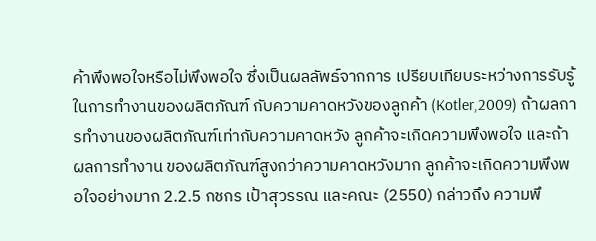ค้าพึงพอใจหรือไม่พึงพอใจ ซึ่งเป็นผลลัพธ์จากการ เปรียบเทียบระหว่างการรับรู้ในการทำงานของผลิตภัณฑ์ กับความคาดหวังของลูกค้า (Kotler,2009) ถ้าผลการทำงานของผลิตภัณฑ์เท่ากับความคาดหวัง ลูกค้าจะเกิดความพึงพอใจ และถ้าผลการทำงาน ของผลิตภัณฑ์สูงกว่าความคาดหวังมาก ลูกค้าจะเกิดความพึงพอใจอย่างมาก 2.2.5 กชกร เป้าสุวรรณ และคณะ (2550) กล่าวถึง ความพึ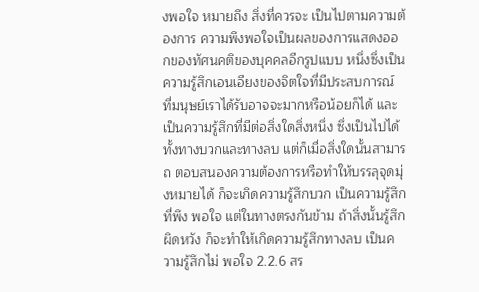งพอใจ หมายถึง สิ่งที่ควรจะ เป็นไปตามความต้องการ ความพึงพอใจเป็นผลของการแสดงออกของทัศนคติของบุคคลอีกรูปแบบ หนึ่งซึ่งเป็นความรู้สึกเอนเอียงของจิตใจที่มีประสบการณ์ ที่มนุษย์เราได้รับอาจจะมากหรือน้อยก็ได้ และเป็นความรู้สึกที่มีต่อสิ่งใดสิ่งหนึ่ง ซึ่งเป็นไปได้ทั้งทางบวกและทางลบ แต่ก็เมื่อสิ่งใดนั้นสามารถ ตอบสนองความต้องการหรือทำให้บรรลุจุดมุ่งหมายได้ ก็จะเกิดความรู้สึกบวก เป็นความรู้สึกที่พึง พอใจ แต่ในทางตรงกันข้าม ถ้าสิ่งนั้นรู้สึกผิดหวัง ก็จะทำให้เกิดความรู้สึกทางลบ เป็นความรู้สึกไม่ พอใจ 2.2.6 สร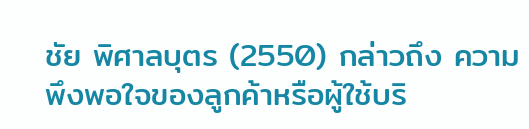ชัย พิศาลบุตร (2550) กล่าวถึง ความพึงพอใจของลูกค้าหรือผู้ใช้บริ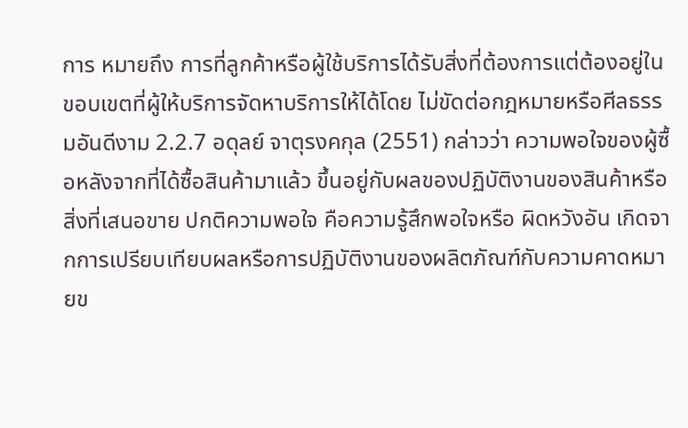การ หมายถึง การที่ลูกค้าหรือผู้ใช้บริการได้รับสิ่งที่ต้องการแต่ต้องอยู่ในขอบเขตที่ผู้ให้บริการจัดหาบริการให้ได้โดย ไม่ขัดต่อกฎหมายหรือศีลธรรมอันดีงาม 2.2.7 อดุลย์ จาตุรงคกุล (2551) กล่าวว่า ความพอใจของผู้ซื้อหลังจากที่ได้ซื้อสินค้ามาแล้ว ขึ้นอยู่กับผลของปฏิบัติงานของสินค้าหรือสิ่งที่เสนอขาย ปกติความพอใจ คือความรู้สึกพอใจหรือ ผิดหวังอัน เกิดจากการเปรียบเทียบผลหรือการปฏิบัติงานของผลิตภัณฑ์กับความคาดหมายข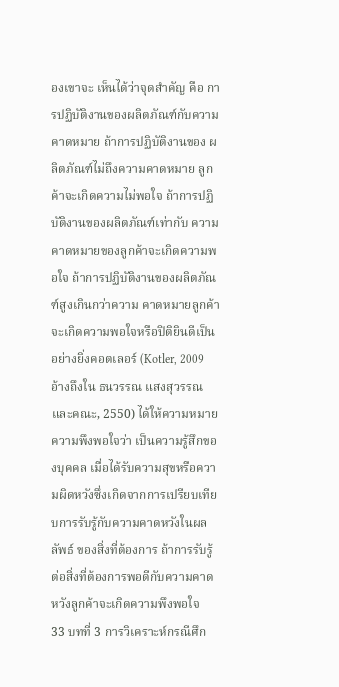องเขาจะ เห็นได้ว่าจุดสำคัญ คือ การปฏิบัติงานของผลิตภัณฑ์กับความคาดหมาย ถ้าการปฏิบัติงานของ ผลิตภัณฑ์ไม่ถึงความคาดหมาย ลูกค้าจะเกิดความไม่พอใจ ถ้าการปฏิบัติงานของผลิตภัณฑ์เท่ากับ ความคาดหมายของลูกค้าจะเกิดความพอใจ ถ้าการปฏิบัติงานของผลิตภัณฑ์สูงเกินกว่าความ คาดหมายลูกค้าจะเกิดความพอใจหรือปิติยินดีเป็นอย่างยิ่งคอตเลอร์ (Kotler, 2009 อ้างถึงใน ธนวรรณ แสงสุวรรณ และคณะ, 2550) ได้ให้ความหมายความพึงพอใจว่า เป็นความรู้สึกของบุคคล เมื่อได้รับความสุขหรือความผิดหวังซึ่งเกิดจากการเปรียบเทียบการรับรู้กับความคาดหวังในผลลัพธ์ ของสิ่งที่ต้องการ ถ้าการรับรู้ต่อสิ่งที่ต้องการพอดีกับความคาดหวังลูกค้าจะเกิดความพึงพอใจ
33 บทที่ 3 การวิเคราะห์กรณีศึก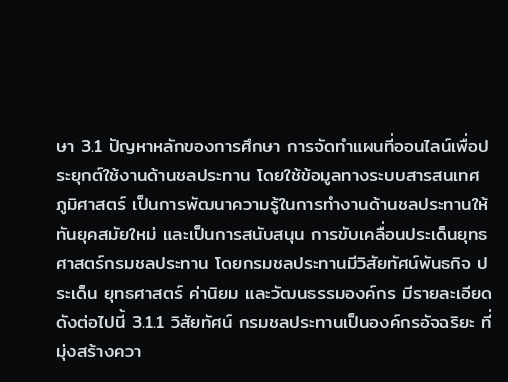ษา 3.1 ปัญหาหลักของการศึกษา การจัดทำแผนที่ออนไลน์เพื่อประยุกต์ใช้งานด้านชลประทาน โดยใช้ข้อมูลทางระบบสารสนเทศ ภูมิศาสตร์ เป็นการพัฒนาความรู้ในการทำงานด้านชลประทานให้ทันยุคสมัยใหม่ และเป็นการสนับสนุน การขับเคลื่อนประเด็นยุทธศาสตร์กรมชลประทาน โดยกรมชลประทานมีวิสัยทัศน์พันธกิจ ประเด็น ยุทธศาสตร์ ค่านิยม และวัฒนธรรมองค์กร มีรายละเอียดดังต่อไปนี้ 3.1.1 วิสัยทัศน์ กรมชลประทานเป็นองค์กรอัจฉริยะ ที่มุ่งสร้างควา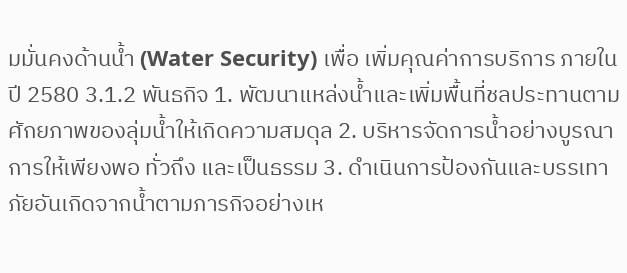มมั่นคงด้านน้ำ (Water Security) เพื่อ เพิ่มคุณค่าการบริการ ภายในปี 2580 3.1.2 พันธกิจ 1. พัฒนาแหล่งน้ำและเพิ่มพื้นที่ชลประทานตามศักยภาพของลุ่มน้ำให้เกิดความสมดุล 2. บริหารจัดการน้ำอย่างบูรณาการให้เพียงพอ ทั่วถึง และเป็นธรรม 3. ดำเนินการป้องกันและบรรเทาภัยอันเกิดจากน้ำตามภารกิจอย่างเห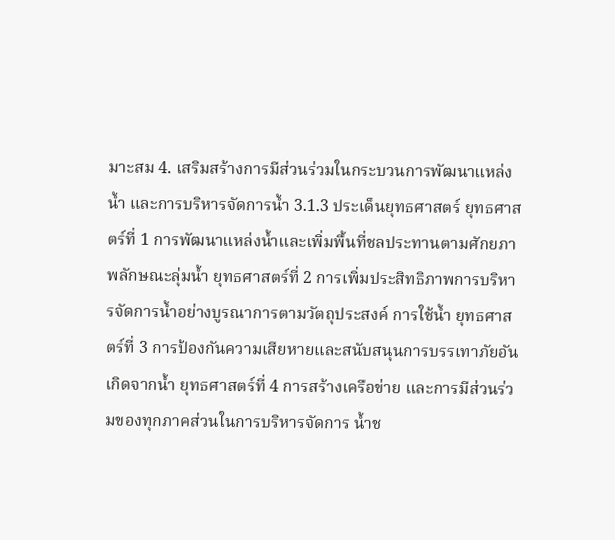มาะสม 4. เสริมสร้างการมีส่วนร่วมในกระบวนการพัฒนาแหล่งน้ำ และการบริหารจัดการน้ำ 3.1.3 ประเด็นยุทธศาสตร์ ยุทธศาสตร์ที่ 1 การพัฒนาแหล่งน้ำและเพิ่มพื้นที่ชลประทานตามศักยภาพลักษณะลุ่มน้ำ ยุทธศาสตร์ที่ 2 การเพิ่มประสิทธิภาพการบริหารจัดการน้ำอย่างบูรณาการตามวัตถุประสงค์ การใช้น้ำ ยุทธศาสตร์ที่ 3 การป้องกันความเสียหายและสนับสนุนการบรรเทาภัยอันเกิดจากน้ำ ยุทธศาสตร์ที่ 4 การสร้างเครือข่าย และการมีส่วนร่วมของทุกภาคส่วนในการบริหารจัดการ น้ำช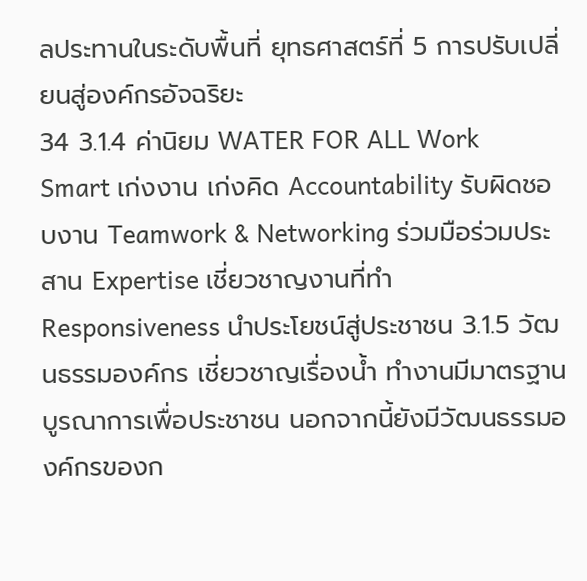ลประทานในระดับพื้นที่ ยุทธศาสตร์ที่ 5 การปรับเปลี่ยนสู่องค์กรอัจฉริยะ
34 3.1.4 ค่านิยม WATER FOR ALL Work Smart เก่งงาน เก่งคิด Accountability รับผิดชอบงาน Teamwork & Networking ร่วมมือร่วมประสาน Expertise เชี่ยวชาญงานที่ทำ Responsiveness นำประโยชน์สู่ประชาชน 3.1.5 วัฒนธรรมองค์กร เชี่ยวชาญเรื่องน้ำ ทำงานมีมาตรฐาน บูรณาการเพื่อประชาชน นอกจากนี้ยังมีวัฒนธรรมองค์กรของก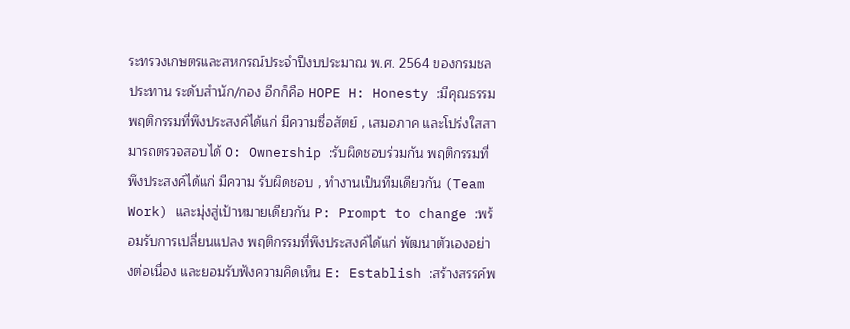ระทรวงเกษตรและสหกรณ์ประจำปีงบประมาณ พ.ศ. 2564 ของกรมชลประทาน ระดับสำนัก/กอง อีกก็คือ HOPE H: Honesty :มีคุณธรรม พฤติกรรมที่พึงประสงค์ได้แก่ มีความซื่อสัตย์ , เสมอภาค และโปร่งใสสามารถตรวจสอบได้ O: Ownership :รับผิดชอบร่วมกัน พฤติกรรมที่พึงประสงค์ได้แก่ มีความ รับผิดชอบ , ทำงานเป็นทีมเดียวกัน (Team Work) และมุ่งสู่เป้าหมายเดียวกัน P: Prompt to change :พร้อมรับการเปลี่ยนแปลง พฤติกรรมที่พึงประสงค์ได้แก่ พัฒนาตัวเองอย่างต่อเนื่อง และยอมรับฟังความคิดเห็น E: Establish :สร้างสรรค์พ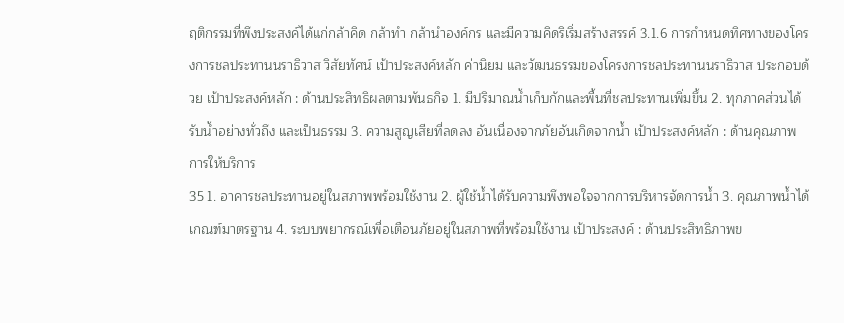ฤติกรรมที่พึงประสงค์ได้แก่กล้าคิด กล้าทำ กล้านำองค์กร และมีความคิดริเริ่มสร้างสรรค์ 3.1.6 การกำหนดทิศทางของโครงการชลประทานนราธิวาส วิสัยทัศน์ เป้าประสงค์หลัก ค่านิยม และวัฒนธรรมของโครงการชลประทานนราธิวาส ประกอบด้วย เป้าประสงค์หลัก : ด้านประสิทธิผลตามพันธกิจ 1. มีปริมาณน้ำเก็บกักและพื้นที่ชลประทานเพิ่มขึ้น 2. ทุกภาคส่วนได้รับน้ำอย่างทั่วถึง และเป็นธรรม 3. ความสูญเสียที่ลดลง อันเนื่องจากภัยอันเกิดจากน้ำ เป้าประสงค์หลัก : ด้านคุณภาพการให้บริการ
35 1. อาคารชลประทานอยู่ในสภาพพร้อมใช้งาน 2. ผู้ใช้น้ำได้รับความพึงพอใจจากการบริหารจัดการน้ำ 3. คุณภาพน้ำได้เกณฑ์มาตรฐาน 4. ระบบพยากรณ์เพื่อเตือนภัยอยู่ในสภาพที่พร้อมใช้งาน เป้าประสงค์ : ด้านประสิทธิภาพข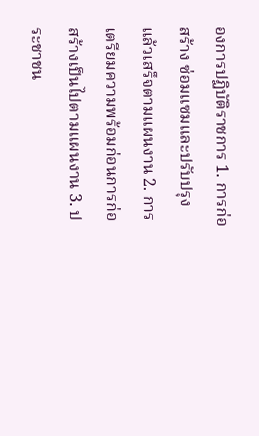องการปฏิบัติราชการ 1. การก่อสร้าง ซ่อมแซมและปรับปรุง แล้วเสร็จตามแผนงาน 2. การเตรียมความพร้อมก่อนการก่อสร้างเป็นไปตามแผนงาน 3. ประชาชน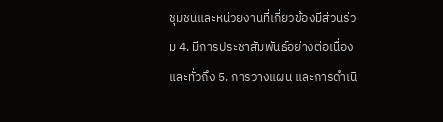ชุมชนและหน่วยงานที่เกี่ยวข้องมีส่วนร่วม 4. มีการประชาสัมพันธ์อย่างต่อเนื่องและทั่วถึง 5. การวางแผน และการดำเนิ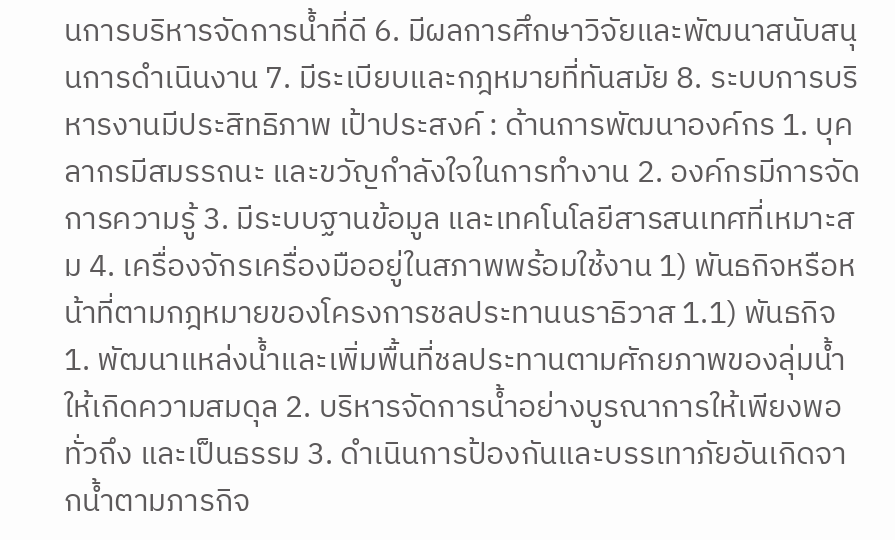นการบริหารจัดการน้ำที่ดี 6. มีผลการศึกษาวิจัยและพัฒนาสนับสนุนการดำเนินงาน 7. มีระเบียบและกฎหมายที่ทันสมัย 8. ระบบการบริหารงานมีประสิทธิภาพ เป้าประสงค์ : ด้านการพัฒนาองค์กร 1. บุคลากรมีสมรรถนะ และขวัญกำลังใจในการทำงาน 2. องค์กรมีการจัดการความรู้ 3. มีระบบฐานข้อมูล และเทคโนโลยีสารสนเทศที่เหมาะสม 4. เครื่องจักรเครื่องมืออยู่ในสภาพพร้อมใช้งาน 1) พันธกิจหรือหน้าที่ตามกฎหมายของโครงการชลประทานนราธิวาส 1.1) พันธกิจ 1. พัฒนาแหล่งน้ำและเพิ่มพื้นที่ชลประทานตามศักยภาพของลุ่มน้ำให้เกิดความสมดุล 2. บริหารจัดการน้ำอย่างบูรณาการให้เพียงพอ ทั่วถึง และเป็นธรรม 3. ดำเนินการป้องกันและบรรเทาภัยอันเกิดจากน้ำตามภารกิจ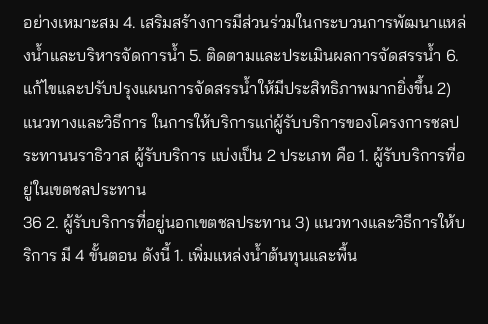อย่างเหมาะสม 4. เสริมสร้างการมีส่วนร่วมในกระบวนการพัฒนาแหล่งน้ำและบริหารจัดการน้ำ 5. ติดตามและประเมินผลการจัดสรรน้ำ 6. แก้ไขและปรับปรุงแผนการจัดสรรน้ำให้มีประสิทธิภาพมากยิ่งขึ้น 2) แนวทางและวิธีการ ในการให้บริการแก่ผู้รับบริการของโครงการชลประทานนราธิวาส ผู้รับบริการ แบ่งเป็น 2 ประเภท คือ 1. ผู้รับบริการที่อยู่ในเขตชลประทาน
36 2. ผู้รับบริการที่อยู่นอกเขตชลประทาน 3) แนวทางและวิธีการให้บริการ มี 4 ขั้นตอน ดังนี้ 1. เพิ่มแหล่งน้ำต้นทุนและพื้น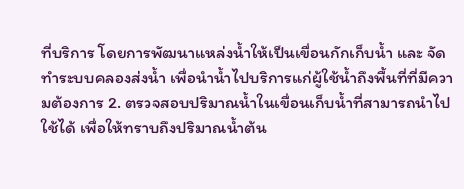ที่บริการ โดยการพัฒนาแหล่งน้ำให้เป็นเขื่อนกักเก็บน้ำ และ จัดทำระบบคลองส่งน้ำ เพื่อนำน้ำไปบริการแก่ผู้ใช้น้ำถึงพื้นที่ที่มีความต้องการ 2. ตรวจสอบปริมาณน้ำในเขื่อนเก็บน้ำที่สามารถนำไปใช้ได้ เพื่อให้ทราบถึงปริมาณน้ำต้น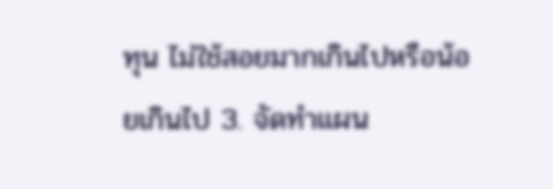ทุน ไม่ใช้สอยมากเกินไปหรือน้อยเกินไป 3. จัดทำแผน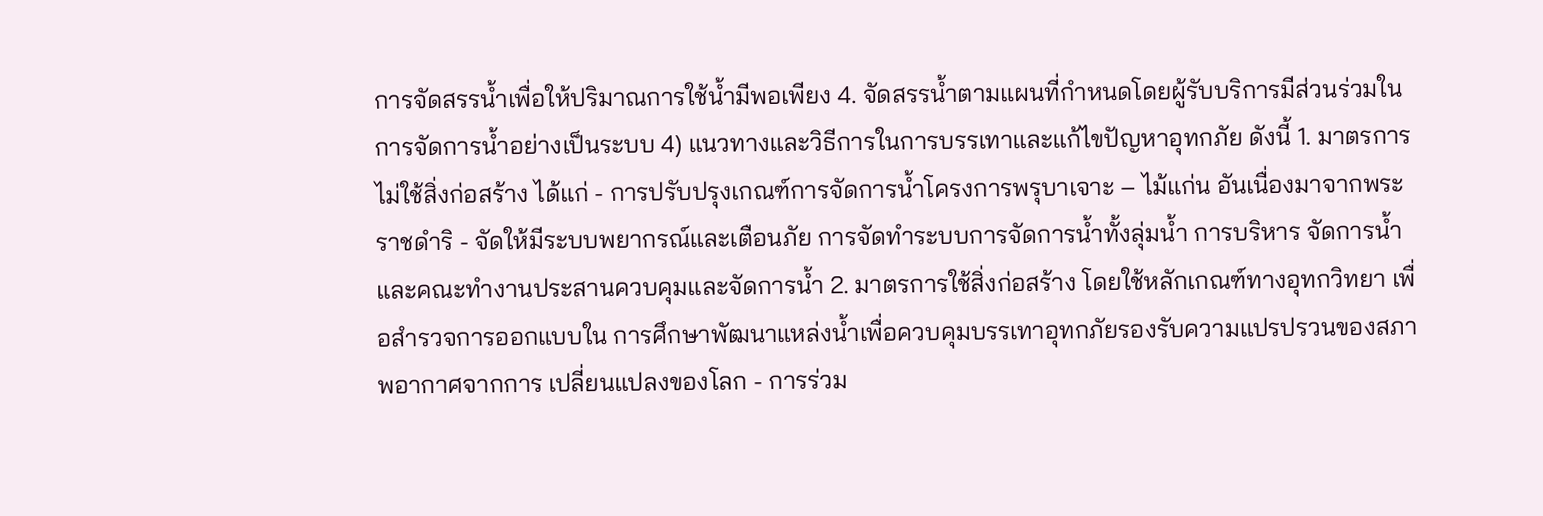การจัดสรรน้ำเพื่อให้ปริมาณการใช้น้ำมีพอเพียง 4. จัดสรรน้ำตามแผนที่กำหนดโดยผู้รับบริการมีส่วนร่วมในการจัดการน้ำอย่างเป็นระบบ 4) แนวทางและวิธีการในการบรรเทาและแก้ไขปัญหาอุทกภัย ดังนี้ 1. มาตรการไม่ใช้สิ่งก่อสร้าง ได้แก่ - การปรับปรุงเกณฑ์การจัดการน้ำโครงการพรุบาเจาะ – ไม้แก่น อันเนื่องมาจากพระราชดำริ - จัดให้มีระบบพยากรณ์และเตือนภัย การจัดทำระบบการจัดการน้ำทั้งลุ่มน้ำ การบริหาร จัดการน้ำ และคณะทำงานประสานควบคุมและจัดการน้ำ 2. มาตรการใช้สิ่งก่อสร้าง โดยใช้หลักเกณฑ์ทางอุทกวิทยา เพื่อสำรวจการออกแบบใน การศึกษาพัฒนาแหล่งน้ำเพื่อควบคุมบรรเทาอุทกภัยรองรับความแปรปรวนของสภาพอากาศจากการ เปลี่ยนแปลงของโลก - การร่วม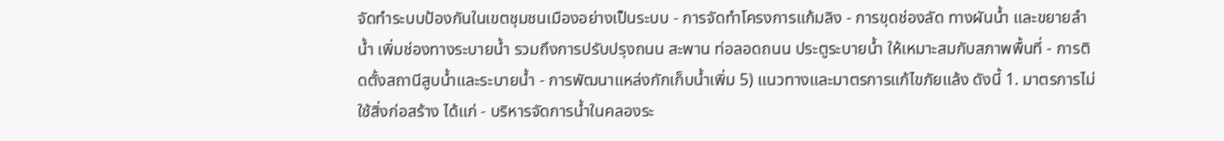จัดทำระบบป้องกันในเขตชุมชนเมืองอย่างเป็นระบบ - การจัดทำโครงการแก้มลิง - การขุดช่องลัด ทางผันน้ำ และขยายลำน้ำ เพิ่มช่องทางระบายน้ำ รวมถึงการปรับปรุงถนน สะพาน ท่อลอดถนน ประตูระบายน้ำ ให้เหมาะสมกับสภาพพื้นที่ - การติดตั้งสถานีสูบน้ำและระบายน้ำ - การพัฒนาแหล่งกักเก็บน้ำเพิ่ม 5) แนวทางและมาตรการแก้ไขภัยแล้ง ดังนี้ 1. มาตรการไม่ใช้สิ่งก่อสร้าง ได้แก่ - บริหารจัดการน้ำในคลองระ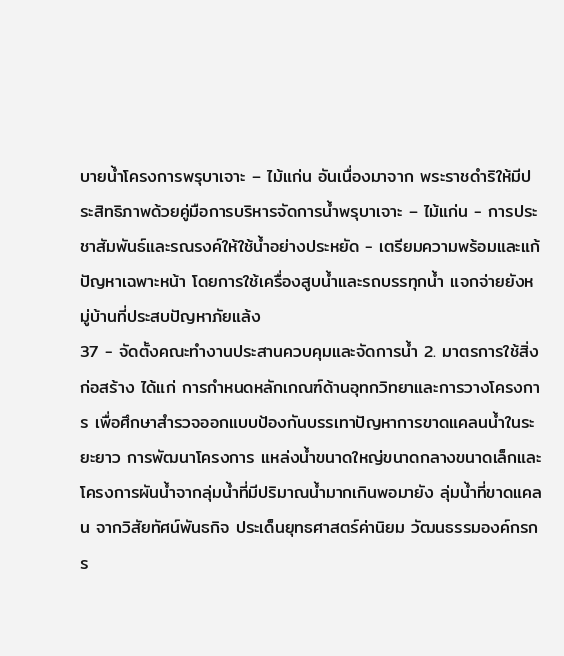บายน้ำโครงการพรุบาเจาะ – ไม้แก่น อันเนื่องมาจาก พระราชดำริให้มีประสิทธิภาพด้วยคู่มือการบริหารจัดการน้ำพรุบาเจาะ – ไม้แก่น - การประชาสัมพันธ์และรณรงค์ให้ใช้น้ำอย่างประหยัด - เตรียมความพร้อมและแก้ปัญหาเฉพาะหน้า โดยการใช้เครื่องสูบน้ำและรถบรรทุกน้ำ แจกจ่ายยังหมู่บ้านที่ประสบปัญหาภัยแล้ง
37 - จัดตั้งคณะทำงานประสานควบคุมและจัดการน้ำ 2. มาตรการใช้สิ่งก่อสร้าง ได้แก่ การกำหนดหลักเกณฑ์ด้านอุทกวิทยาและการวางโครงการ เพื่อศึกษาสำรวจออกแบบป้องกันบรรเทาปัญหาการขาดแคลนน้ำในระยะยาว การพัฒนาโครงการ แหล่งน้ำขนาดใหญ่ขนาดกลางขนาดเล็กและโครงการผันน้ำจากลุ่มน้ำที่มีปริมาณน้ำมากเกินพอมายัง ลุ่มน้ำที่ขาดแคลน จากวิสัยทัศน์พันธกิจ ประเด็นยุทธศาสตร์ค่านิยม วัฒนธรรมองค์กรกร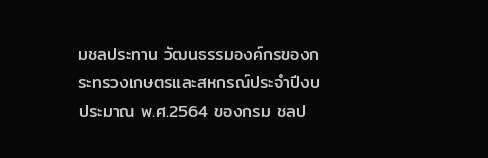มชลประทาน วัฒนธรรมองค์กรของกระทรวงเกษตรและสหกรณ์ประจำปีงบประมาณ พ.ศ.2564 ของกรม ชลป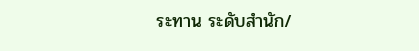ระทาน ระดับสำนัก/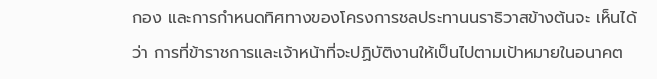กอง และการกำหนดทิศทางของโครงการชลประทานนราธิวาสข้างต้นจะ เห็นได้ว่า การที่ข้าราชการและเจ้าหน้าที่จะปฏิบัติงานให้เป็นไปตามเป้าหมายในอนาคต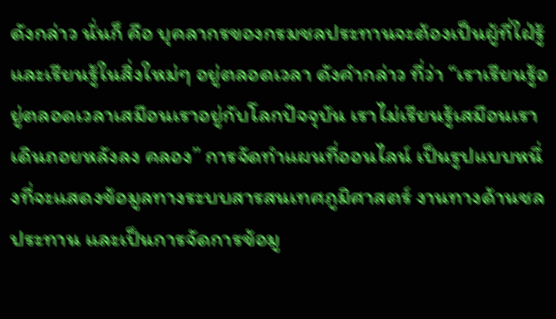ดังกล่าว นั่นก็ คือ บุคลากรของกรมชลประทานจะต้องเป็นผู้ที่ใฝ่รู้ และเรียนรู้ในสิ่งใหม่ๆ อยู่ตลอดเวลา ดังคำกล่าว ที่ว่า “เราเรียนรู้อยู่ตลอดเวลาเสมือนเราอยู่กับโลกปัจจุบัน เราไม่เรียนรู้เสมือนเราเดินถอยหลังลง คลอง” การจัดทำแผนที่ออนไลน์ เป็นรูปแบบหนึ่งที่จะแสดงข้อมูลทางระบบสารสนเทศภูมิศาสตร์ งานทางด้านชลประทาน และเป็นการจัดการข้อมู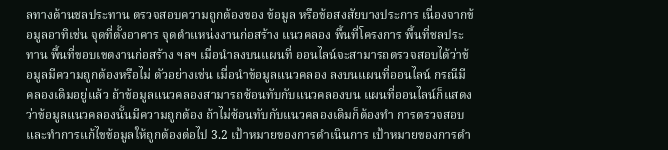ลทางด้านชลประทาน ตรวจสอบความถูกต้องของ ข้อมูล หรือข้อสงสัยบางประการ เนื่องจากข้อมูลอาทิเช่น จุดที่ตั้งอาคาร จุดตำแหน่งงานก่อสร้าง แนวคลอง พื้นที่โครงการ พื้นที่ชลประทาน พื้นที่ขอบเขตงานก่อสร้าง ฯลฯ เมื่อนำลงบนแผนที่ ออนไลน์จะสามารถตรวจสอบได้ว่าข้อมูลมีความถูกต้องหรือไม่ ตัวอย่างเช่น เมื่อนำข้อมูลแนวคลอง ลงบนแผนที่ออนไลน์ กรณีมีคลองเดิมอยู่แล้ว ถ้าข้อมูลแนวคลองสามารถซ้อนทับกับแนวคลองบน แผนที่ออนไลน์ก็แสดงว่าข้อมูลแนวคลองนั้นมีความถูกต้อง ถ้าไม่ซ้อนทับกับแนวคลองเดิมก็ต้องทำ การตรวจสอบ และทำการแก้ไขข้อมูลให้ถูกต้องต่อไป 3.2 เป้าหมายของการดำเนินการ เป้าหมายของการดำ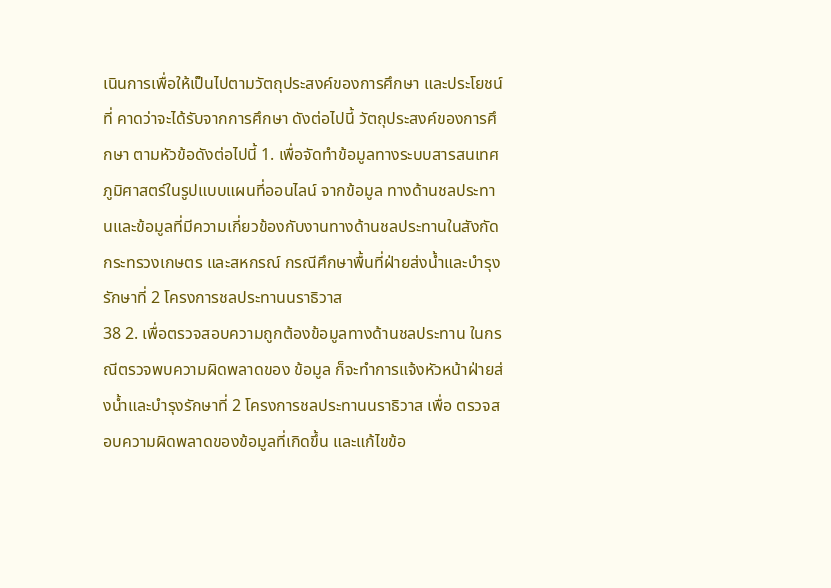เนินการเพื่อให้เป็นไปตามวัตถุประสงค์ของการศึกษา และประโยชน์ที่ คาดว่าจะได้รับจากการศึกษา ดังต่อไปนี้ วัตถุประสงค์ของการศึกษา ตามหัวข้อดังต่อไปนี้ 1. เพื่อจัดทำข้อมูลทางระบบสารสนเทศภูมิศาสตร์ในรูปแบบแผนที่ออนไลน์ จากข้อมูล ทางด้านชลประทานและข้อมูลที่มีความเกี่ยวข้องกับงานทางด้านชลประทานในสังกัดกระทรวงเกษตร และสหกรณ์ กรณีศึกษาพื้นที่ฝ่ายส่งน้ำและบำรุงรักษาที่ 2 โครงการชลประทานนราธิวาส
38 2. เพื่อตรวจสอบความถูกต้องข้อมูลทางด้านชลประทาน ในกรณีตรวจพบความผิดพลาดของ ข้อมูล ก็จะทำการแจ้งหัวหน้าฝ่ายส่งน้ำและบำรุงรักษาที่ 2 โครงการชลประทานนราธิวาส เพื่อ ตรวจสอบความผิดพลาดของข้อมูลที่เกิดขึ้น และแก้ไขข้อ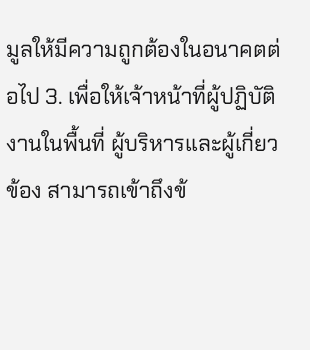มูลให้มีความถูกต้องในอนาคตต่อไป 3. เพื่อให้เจ้าหน้าที่ผู้ปฏิบัติงานในพื้นที่ ผู้บริหารและผู้เกี่ยวข้อง สามารถเข้าถึงข้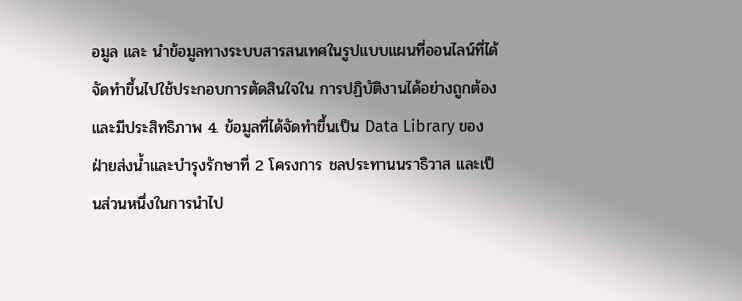อมูล และ นำข้อมูลทางระบบสารสนเทศในรูปแบบแผนที่ออนไลน์ที่ได้จัดทำขึ้นไปใช้ประกอบการตัดสินใจใน การปฏิบัติงานได้อย่างถูกต้องและมีประสิทธิภาพ 4. ข้อมูลที่ได้จัดทำขึ้นเป็น Data Library ของฝ่ายส่งน้ำและบำรุงรักษาที่ 2 โครงการ ชลประทานนราธิวาส และเป็นส่วนหนึ่งในการนำไป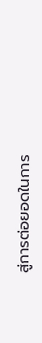สู่การต่อยอดในการ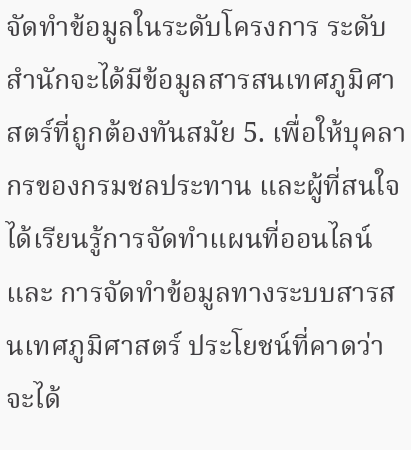จัดทำข้อมูลในระดับโครงการ ระดับสำนักจะได้มีข้อมูลสารสนเทศภูมิศาสตร์ที่ถูกต้องทันสมัย 5. เพื่อให้บุคลากรของกรมชลประทาน และผู้ที่สนใจ ได้เรียนรู้การจัดทำแผนที่ออนไลน์ และ การจัดทำข้อมูลทางระบบสารสนเทศภูมิศาสตร์ ประโยชน์ที่คาดว่าจะได้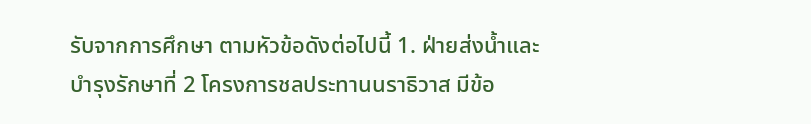รับจากการศึกษา ตามหัวข้อดังต่อไปนี้ 1. ฝ่ายส่งน้ำและบำรุงรักษาที่ 2 โครงการชลประทานนราธิวาส มีข้อ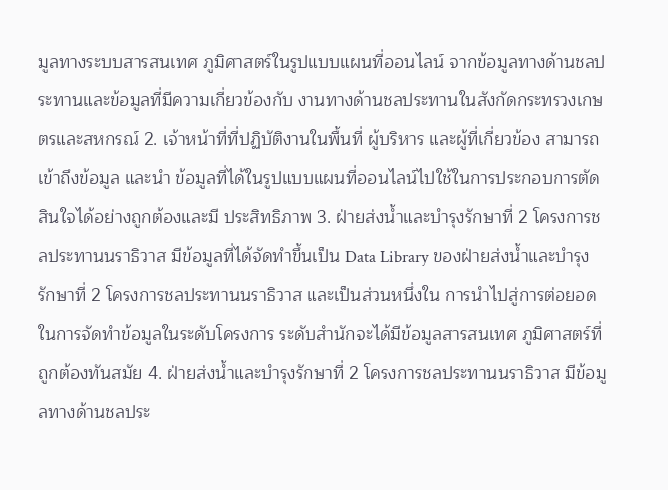มูลทางระบบสารสนเทศ ภูมิศาสตร์ในรูปแบบแผนที่ออนไลน์ จากข้อมูลทางด้านชลประทานและข้อมูลที่มีความเกี่ยวข้องกับ งานทางด้านชลประทานในสังกัดกระทรวงเกษตรและสหกรณ์ 2. เจ้าหน้าที่ที่ปฏิบัติงานในพื้นที่ ผู้บริหาร และผู้ที่เกี่ยวข้อง สามารถเข้าถึงข้อมูล และนำ ข้อมูลที่ได้ในรูปแบบแผนที่ออนไลน์ไปใช้ในการประกอบการตัดสินใจได้อย่างถูกต้องและมี ประสิทธิภาพ 3. ฝ่ายส่งน้ำและบำรุงรักษาที่ 2 โครงการชลประทานนราธิวาส มีข้อมูลที่ได้จัดทำขึ้นเป็น Data Library ของฝ่ายส่งน้ำและบำรุงรักษาที่ 2 โครงการชลประทานนราธิวาส และเป็นส่วนหนึ่งใน การนำไปสู่การต่อยอดในการจัดทำข้อมูลในระดับโครงการ ระดับสำนักจะได้มีข้อมูลสารสนเทศ ภูมิศาสตร์ที่ถูกต้องทันสมัย 4. ฝ่ายส่งน้ำและบำรุงรักษาที่ 2 โครงการชลประทานนราธิวาส มีข้อมูลทางด้านชลประ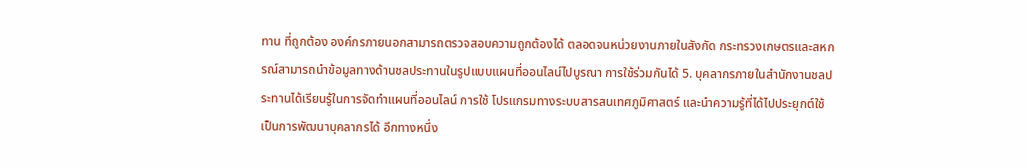ทาน ที่ถูกต้อง องค์กรภายนอกสามารถตรวจสอบความถูกต้องได้ ตลอดจนหน่วยงานภายในสังกัด กระทรวงเกษตรและสหกรณ์สามารถนำข้อมูลทางด้านชลประทานในรูปแบบแผนที่ออนไลน์ไปบูรณา การใช้ร่วมกันได้ 5. บุคลากรภายในสำนักงานชลประทานได้เรียนรู้ในการจัดทำแผนที่ออนไลน์ การใช้ โปรแกรมทางระบบสารสนเทศภูมิศาสตร์ และนำความรู้ที่ได้ไปประยุกต์ใช้ เป็นการพัฒนาบุคลากรได้ อีกทางหนึ่ง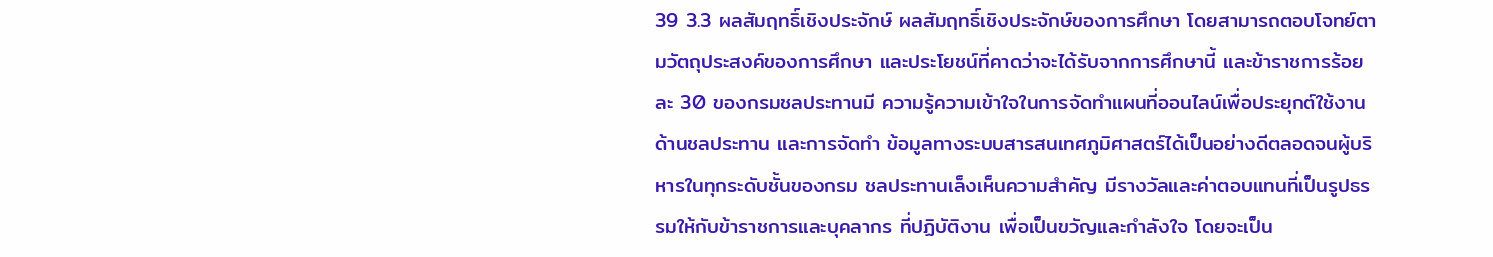39 3.3 ผลสัมฤทธิ์เชิงประจักษ์ ผลสัมฤทธิ์เชิงประจักษ์ของการศึกษา โดยสามารถตอบโจทย์ตามวัตถุประสงค์ของการศึกษา และประโยชน์ที่คาดว่าจะได้รับจากการศึกษานี้ และข้าราชการร้อยละ 30 ของกรมชลประทานมี ความรู้ความเข้าใจในการจัดทำแผนที่ออนไลน์เพื่อประยุกต์ใช้งานด้านชลประทาน และการจัดทำ ข้อมูลทางระบบสารสนเทศภูมิศาสตร์ได้เป็นอย่างดีตลอดจนผู้บริหารในทุกระดับชั้นของกรม ชลประทานเล็งเห็นความสำคัญ มีรางวัลและค่าตอบแทนที่เป็นรูปธรรมให้กับข้าราชการและบุคลากร ที่ปฏิบัติงาน เพื่อเป็นขวัญและกำลังใจ โดยจะเป็น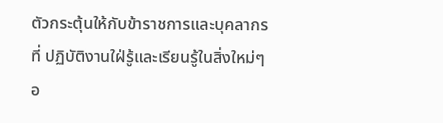ตัวกระตุ้นให้กับข้าราชการและบุคลากรที่ ปฏิบัติงานใฝ่รู้และเรียนรู้ในสิ่งใหม่ๆ อ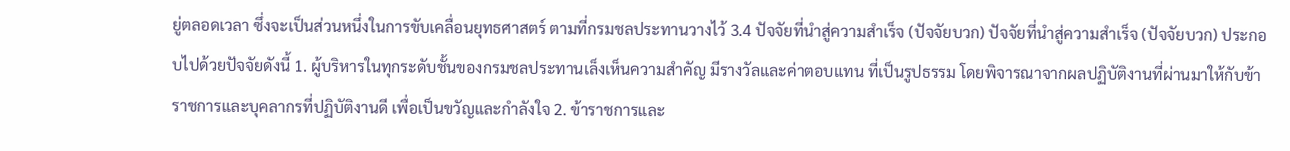ยู่ตลอดเวลา ซึ่งจะเป็นส่วนหนึ่งในการขับเคลื่อนยุทธศาสตร์ ตามที่กรมชลประทานวางไว้ 3.4 ปัจจัยที่นำสู่ความสำเร็จ (ปัจจัยบวก) ปัจจัยที่นำสู่ความสำเร็จ (ปัจจัยบวก) ประกอบไปด้วยปัจจัยดังนี้ 1. ผู้บริหารในทุกระดับชั้นของกรมชลประทานเล็งเห็นความสำคัญ มีรางวัลและค่าตอบแทน ที่เป็นรูปธรรม โดยพิจารณาจากผลปฏิบัติงานที่ผ่านมาให้กับข้าราชการและบุคลากรที่ปฏิบัติงานดี เพื่อเป็นขวัญและกำลังใจ 2. ข้าราชการและ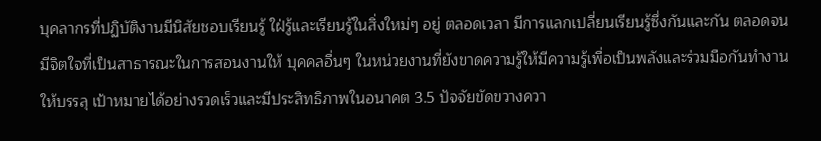บุคลากรที่ปฏิบัติงานมีนิสัยชอบเรียนรู้ ใฝ่รู้และเรียนรู้ในสิ่งใหม่ๆ อยู่ ตลอดเวลา มีการแลกเปลี่ยนเรียนรู้ซึ่งกันและกัน ตลอดจนมีจิตใจที่เป็นสาธารณะในการสอนงานให้ บุคคลอื่นๆ ในหน่วยงานที่ยังขาดความรู้ให้มีความรู้เพื่อเป็นพลังและร่วมมือกันทำงานให้บรรลุ เป้าหมายได้อย่างรวดเร็วและมีประสิทธิภาพในอนาคต 3.5 ปัจจัยขัดขวางควา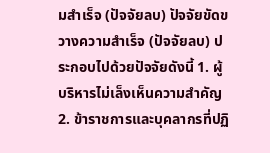มสำเร็จ (ปัจจัยลบ) ปัจจัยขัดขวางความสำเร็จ (ปัจจัยลบ) ประกอบไปด้วยปัจจัยดังนี้ 1. ผู้บริหารไม่เล็งเห็นความสำคัญ 2. ข้าราชการและบุคลากรที่ปฏิ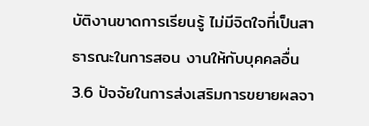บัติงานขาดการเรียนรู้ ไม่มีจิตใจที่เป็นสาธารณะในการสอน งานให้กับบุคคลอื่น 3.6 ปัจจัยในการส่งเสริมการขยายผลจา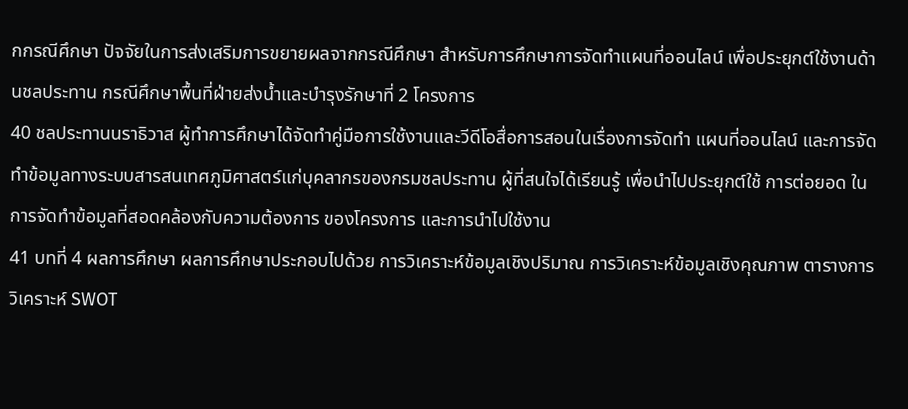กกรณีศึกษา ปัจจัยในการส่งเสริมการขยายผลจากกรณีศึกษา สำหรับการศึกษาการจัดทำแผนที่ออนไลน์ เพื่อประยุกต์ใช้งานด้านชลประทาน กรณีศึกษาพื้นที่ฝ่ายส่งน้ำและบำรุงรักษาที่ 2 โครงการ
40 ชลประทานนราธิวาส ผู้ทำการศึกษาได้จัดทำคู่มือการใช้งานและวีดีโอสื่อการสอนในเรื่องการจัดทำ แผนที่ออนไลน์ และการจัดทำข้อมูลทางระบบสารสนเทศภูมิศาสตร์แก่บุคลากรของกรมชลประทาน ผู้ที่สนใจได้เรียนรู้ เพื่อนำไปประยุกต์ใช้ การต่อยอด ในการจัดทำข้อมูลที่สอดคล้องกับความต้องการ ของโครงการ และการนำไปใช้งาน
41 บทที่ 4 ผลการศึกษา ผลการศึกษาประกอบไปด้วย การวิเคราะห์ข้อมูลเชิงปริมาณ การวิเคราะห์ข้อมูลเชิงคุณภาพ ตารางการวิเคราะห์ SWOT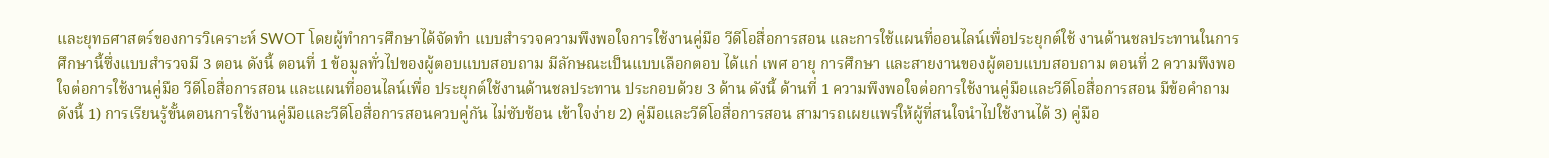และยุทธศาสตร์ของการวิเคราะห์ SWOT โดยผู้ทำการศึกษาได้จัดทำ แบบสำรวจความพึงพอใจการใช้งานคู่มือ วีดีโอสื่อการสอน และการใช้แผนที่ออนไลน์เพื่อประยุกต์ใช้ งานด้านชลประทานในการศึกษานี้ซึ่งแบบสำรวจมี 3 ตอน ดังนี้ ตอนที่ 1 ข้อมูลทั่วไปของผู้ตอบแบบสอบถาม มีลักษณะเป็นแบบเลือกตอบ ได้แก่ เพศ อายุ การศึกษา และสายงานของผู้ตอบแบบสอบถาม ตอนที่ 2 ความพึงพอใจต่อการใช้งานคู่มือ วีดีโอสื่อการสอน และแผนที่ออนไลน์เพื่อ ประยุกต์ใช้งานด้านชลประทาน ประกอบด้วย 3 ด้าน ดังนี้ ด้านที่ 1 ความพึงพอใจต่อการใช้งานคู่มือและวีดีโอสื่อการสอน มีข้อคำถามดังนี้ 1) การเรียนรู้ขั้นตอนการใช้งานคู่มือและวีดีโอสื่อการสอนควบคู่กัน ไม่ซับซ้อน เข้าใจง่าย 2) คู่มือและวีดีโอสื่อการสอน สามารถเผยแพร่ให้ผู้ที่สนใจนำไปใช้งานได้ 3) คู่มือ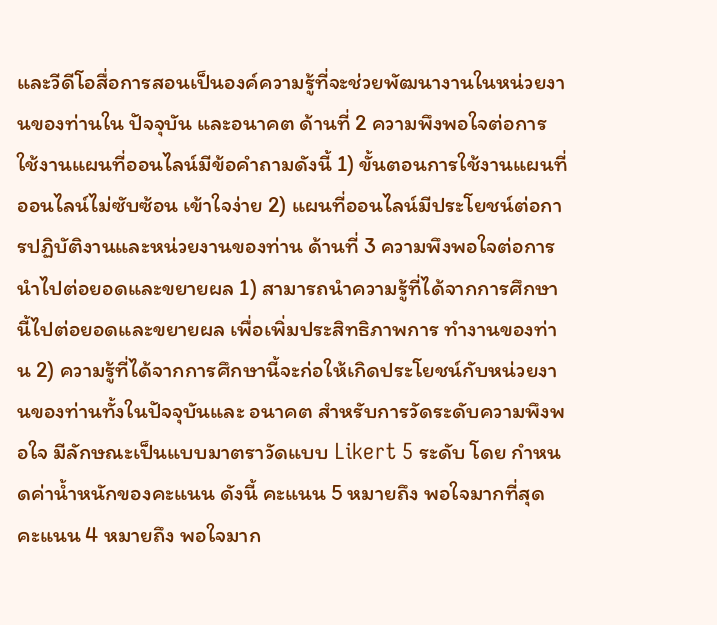และวีดีโอสื่อการสอนเป็นองค์ความรู้ที่จะช่วยพัฒนางานในหน่วยงานของท่านใน ปัจจุบัน และอนาคต ด้านที่ 2 ความพึงพอใจต่อการใช้งานแผนที่ออนไลน์มีข้อคำถามดังนี้ 1) ขั้นตอนการใช้งานแผนที่ออนไลน์ไม่ซับซ้อน เข้าใจง่าย 2) แผนที่ออนไลน์มีประโยชน์ต่อการปฏิบัติงานและหน่วยงานของท่าน ด้านที่ 3 ความพึงพอใจต่อการนำไปต่อยอดและขยายผล 1) สามารถนำความรู้ที่ได้จากการศึกษานี้ไปต่อยอดและขยายผล เพื่อเพิ่มประสิทธิภาพการ ทำงานของท่าน 2) ความรู้ที่ได้จากการศึกษานี้จะก่อให้เกิดประโยชน์กับหน่วยงานของท่านทั้งในปัจจุบันและ อนาคต สำหรับการวัดระดับความพึงพอใจ มีลักษณะเป็นแบบมาตราวัดแบบ Likert 5 ระดับ โดย กำหนดค่าน้ำหนักของคะแนน ดังนี้ คะแนน 5 หมายถึง พอใจมากที่สุด คะแนน 4 หมายถึง พอใจมาก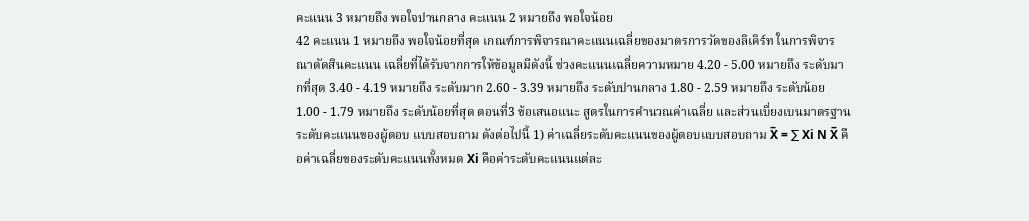คะแนน 3 หมายถึง พอใจปานกลาง คะแนน 2 หมายถึง พอใจน้อย
42 คะแนน 1 หมายถึง พอใจน้อยที่สุด เกณฑ์การพิจารณาคะแนนเฉลี่ยของมาตรการวัดของลิเคิร์ท ในการพิจารณาตัดสินคะแนน เฉลี่ยที่ได้รับจากการให้ข้อมูลมีดังนี้ ช่วงคะแนนเฉลี่ยความหมาย 4.20 - 5.00 หมายถึง ระดับมากที่สุด 3.40 - 4.19 หมายถึง ระดับมาก 2.60 - 3.39 หมายถึง ระดับปานกลาง 1.80 - 2.59 หมายถึง ระดับน้อย 1.00 - 1.79 หมายถึง ระดับน้อยที่สุด ตอนที่3 ข้อเสนอแนะ สูตรในการคำนวณค่าเฉลี่ย และส่วนเบี่ยงเบนมาตรฐานระดับคะแนนของผู้ตอบ แบบสอบถาม ดังต่อไปนี้ 1) ค่าเฉลี่ยระดับคะแนนของผู้ตอบแบบสอบถาม X̅ = ∑ Xi N X̅ คือค่าเฉลี่ยของระดับคะแนนทั้งหมด Xi คือค่าระดับคะแนนแต่ละ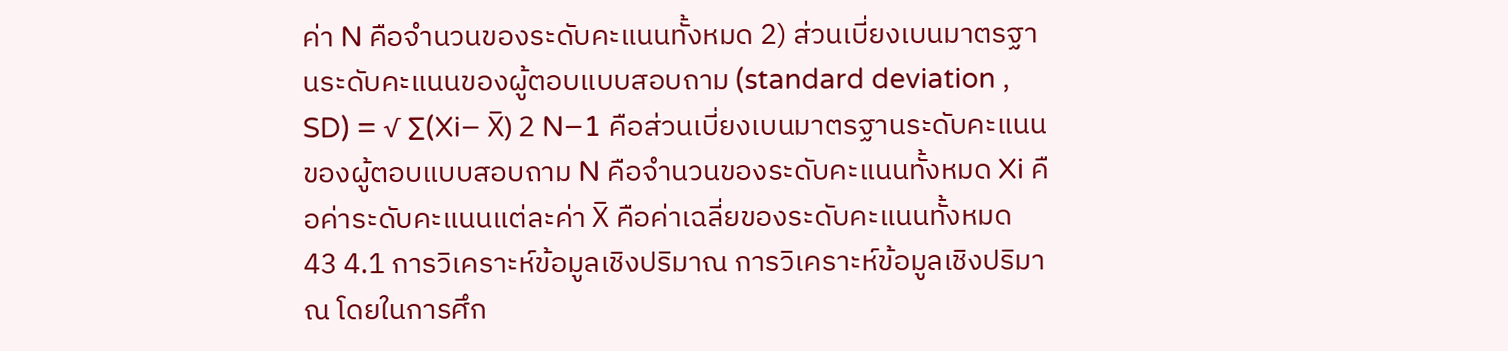ค่า N คือจำนวนของระดับคะแนนทั้งหมด 2) ส่วนเบี่ยงเบนมาตรฐานระดับคะแนนของผู้ตอบแบบสอบถาม (standard deviation , SD) = √ ∑(Xi− X̅) 2 N−1 คือส่วนเบี่ยงเบนมาตรฐานระดับคะแนนของผู้ตอบแบบสอบถาม N คือจำนวนของระดับคะแนนทั้งหมด Xi คือค่าระดับคะแนนแต่ละค่า X̅ คือค่าเฉลี่ยของระดับคะแนนทั้งหมด
43 4.1 การวิเคราะห์ข้อมูลเชิงปริมาณ การวิเคราะห์ข้อมูลเชิงปริมาณ โดยในการศึก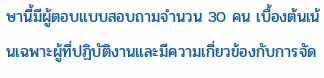ษานี้มีผู้ตอบแบบสอบถามจำนวน 30 คน เบื้องต้นเน้นเฉพาะผู้ที่ปฏิบัติงานและมีความเกี่ยวข้องกับการจัด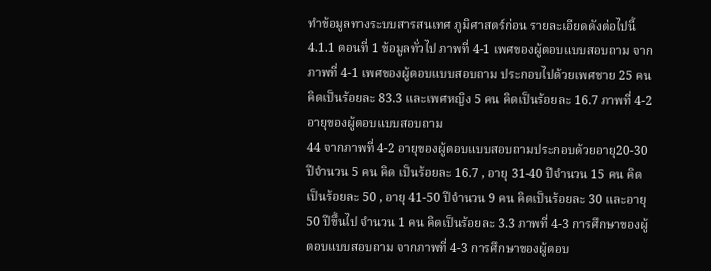ทำข้อมูลทางระบบสารสนเทศ ภูมิศาสตร์ก่อน รายละเอียดดังต่อไปนี้ 4.1.1 ตอนที่ 1 ข้อมูลทั่วไป ภาพที่ 4-1 เพศของผู้ตอบแบบสอบถาม จากภาพที่ 4-1 เพศของผู้ตอบแบบสอบถาม ประกอบไปด้วยเพศชาย 25 คน คิดเป็นร้อยละ 83.3 และเพศหญิง 5 คน คิดเป็นร้อยละ 16.7 ภาพที่ 4-2 อายุของผู้ตอบแบบสอบถาม
44 จากภาพที่ 4-2 อายุของผู้ตอบแบบสอบถามประกอบด้วยอายุ20-30 ปีจำนวน 5 คน คิด เป็นร้อยละ 16.7 , อายุ 31-40 ปีจำนวน 15 คน คิดเป็นร้อยละ 50 , อายุ 41-50 ปีจำนวน 9 คน คิดเป็นร้อยละ 30 และอายุ50 ปีขึ้นไป จำนวน 1 คน คิดเป็นร้อยละ 3.3 ภาพที่ 4-3 การศึกษาของผู้ตอบแบบสอบถาม จากภาพที่ 4-3 การศึกษาของผู้ตอบ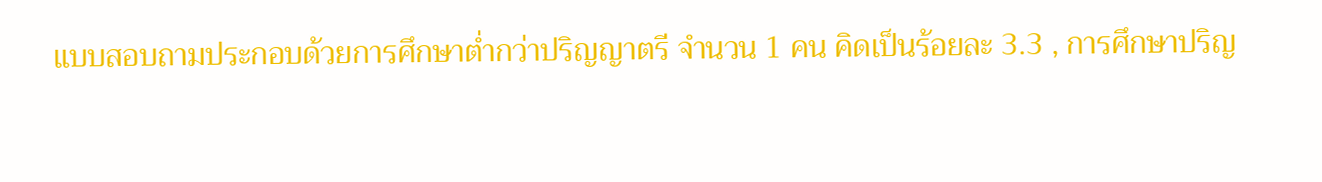แบบสอบถามประกอบด้วยการศึกษาต่ำกว่าปริญญาตรี จำนวน 1 คน คิดเป็นร้อยละ 3.3 , การศึกษาปริญ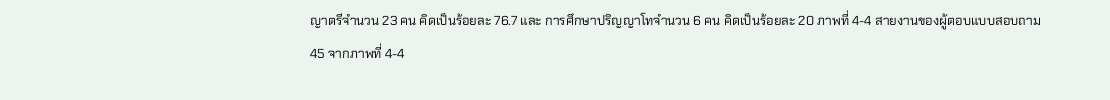ญาตรีจำนวน 23 คน คิดเป็นร้อยละ 76.7 และ การศึกษาปริญญาโทจำนวน 6 คน คิดเป็นร้อยละ 20 ภาพที่ 4-4 สายงานของผู้ตอบแบบสอบถาม
45 จากภาพที่ 4-4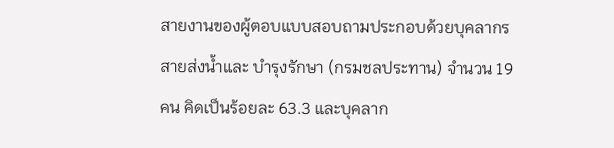สายงานของผู้ตอบแบบสอบถามประกอบด้วยบุคลากรสายส่งน้ำและ บำรุงรักษา (กรมชลประทาน) จำนวน 19 คน คิดเป็นร้อยละ 63.3 และบุคลาก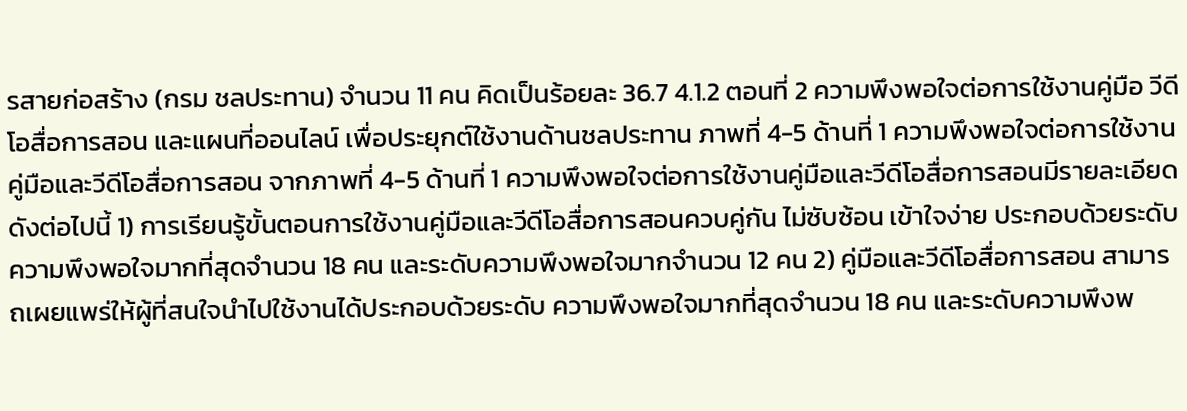รสายก่อสร้าง (กรม ชลประทาน) จำนวน 11 คน คิดเป็นร้อยละ 36.7 4.1.2 ตอนที่ 2 ความพึงพอใจต่อการใช้งานคู่มือ วีดีโอสื่อการสอน และแผนที่ออนไลน์ เพื่อประยุกต์ใช้งานด้านชลประทาน ภาพที่ 4-5 ด้านที่ 1 ความพึงพอใจต่อการใช้งานคู่มือและวีดีโอสื่อการสอน จากภาพที่ 4-5 ด้านที่ 1 ความพึงพอใจต่อการใช้งานคู่มือและวีดีโอสื่อการสอนมีรายละเอียด ดังต่อไปนี้ 1) การเรียนรู้ขั้นตอนการใช้งานคู่มือและวีดีโอสื่อการสอนควบคู่กัน ไม่ซับซ้อน เข้าใจง่าย ประกอบด้วยระดับความพึงพอใจมากที่สุดจำนวน 18 คน และระดับความพึงพอใจมากจำนวน 12 คน 2) คู่มือและวีดีโอสื่อการสอน สามารถเผยแพร่ให้ผู้ที่สนใจนำไปใช้งานได้ประกอบด้วยระดับ ความพึงพอใจมากที่สุดจำนวน 18 คน และระดับความพึงพ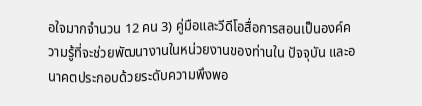อใจมากจำนวน 12 คน 3) คู่มือและวีดีโอสื่อการสอนเป็นองค์ความรู้ที่จะช่วยพัฒนางานในหน่วยงานของท่านใน ปัจจุบัน และอนาคตประกอบด้วยระดับความพึงพอ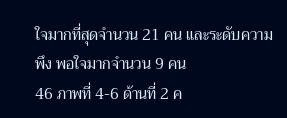ใจมากที่สุดจำนวน 21 คน และระดับความพึง พอใจมากจำนวน 9 คน
46 ภาพที่ 4-6 ด้านที่ 2 ค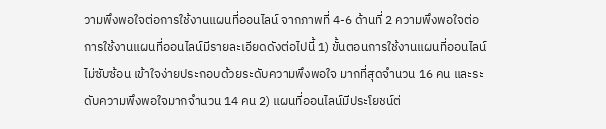วามพึงพอใจต่อการใช้งานแผนที่ออนไลน์ จากภาพที่ 4-6 ด้านที่ 2 ความพึงพอใจต่อการใช้งานแผนที่ออนไลน์มีรายละเอียดดังต่อไปนี้ 1) ขั้นตอนการใช้งานแผนที่ออนไลน์ไม่ซับซ้อน เข้าใจง่ายประกอบด้วยระดับความพึงพอใจ มากที่สุดจำนวน 16 คน และระดับความพึงพอใจมากจำนวน 14 คน 2) แผนที่ออนไลน์มีประโยชน์ต่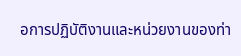อการปฏิบัติงานและหน่วยงานของท่า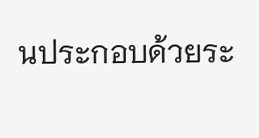นประกอบด้วยระ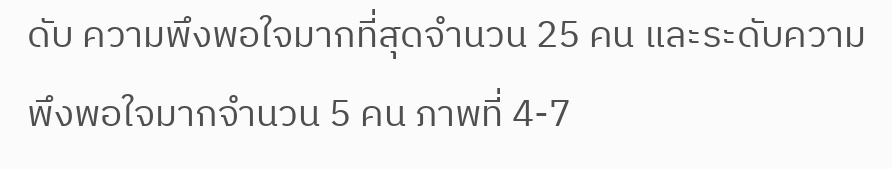ดับ ความพึงพอใจมากที่สุดจำนวน 25 คน และระดับความพึงพอใจมากจำนวน 5 คน ภาพที่ 4-7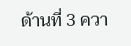ด้านที่ 3 ควา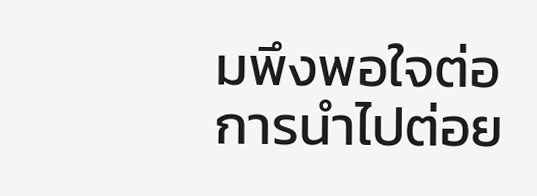มพึงพอใจต่อการนำไปต่อย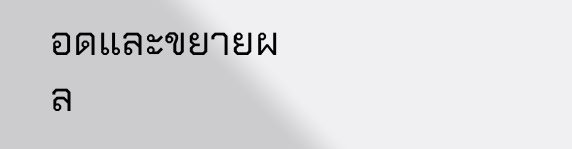อดและขยายผล